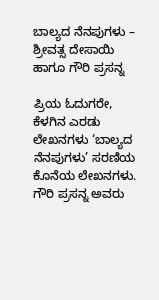ಬಾಲ್ಯದ ನೆನಪುಗಳು – ಶ್ರೀವತ್ಸ ದೇಸಾಯಿ ಹಾಗೂ ಗೌರಿ ಪ್ರಸನ್ನ

ಪ್ರಿಯ ಓದುಗರೇ, ಕೆಳಗಿನ ಎರಡು ಲೇಖನಗಳು ‘ಬಾಲ್ಯದ ನೆನಪುಗಳು’ ಸರಣಿಯ ಕೊನೆಯ ಲೇಖನಗಳು. ಗೌರಿ ಪ್ರಸನ್ನ ಅವರು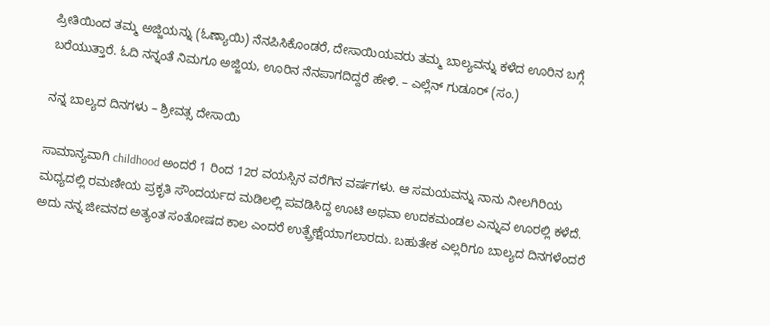ಪ್ರೀತಿಯಿಂದ ತಮ್ಮ ಅಜ್ಜಿಯನ್ನು (ಓಣ್ಯಾಯಿ) ನೆನಪಿಸಿಕೊಂಡರೆ, ದೇಸಾಯಿಯವರು ತಮ್ಮ ಬಾಲ್ಯವನ್ನು ಕಳೆದ ಊರಿನ ಬಗ್ಗೆ ಬರೆಯುತ್ತಾರೆ. ಓದಿ ನನ್ನಂತೆ ನಿಮಗೂ ಅಜ್ಜಿಯ, ಊರಿನ ನೆನಪಾಗದಿದ್ದರೆ ಹೇಳಿ. – ಎಲ್ಲೆನ್ ಗುಡೂರ್ (ಸಂ.)

ನನ್ನ ಬಾಲ್ಯದ ದಿನಗಳು – ಶ್ರೀವತ್ಸ ದೇಸಾಯಿ

ಸಾಮಾನ್ಯವಾಗಿ childhood ಅಂದರೆ 1 ರಿಂದ 12ರ ವಯಸ್ಸಿನ ವರೆಗಿನ ವರ್ಷಗಳು. ಆ ಸಮಯವನ್ನು ನಾನು ನೀಲಗಿರಿಯ ಮಧ್ಯದಲ್ಲಿ ರಮಣೀಯ ಪ್ರಕೃತಿ ಸೌಂದರ್ಯದ ಮಡಿಲಲ್ಲಿ ಪವಡಿಸಿದ್ದ ಊಟಿ ಅಥವಾ ಉದಕಮಂಡಲ ಎನ್ನುವ ಊರಲ್ಲಿ ಕಳೆದೆ. ಅದು ನನ್ನ ಜೀವನದ ಅತ್ಯಂತ ಸಂತೋಷದ ಕಾಲ ಎಂದರೆ ಉತ್ಪ್ರೇಕ್ಷೆಯಾಗಲಾರದು. ಬಹುತೇಕ ಎಲ್ಲರಿಗೂ ಬಾಲ್ಯದ ದಿನಗಳೆಂದರೆ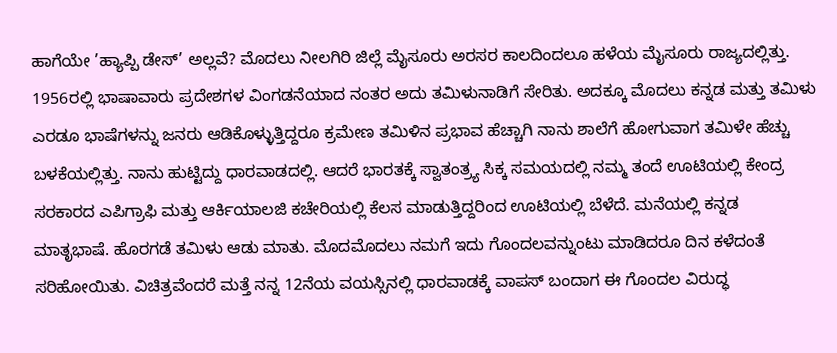ಹಾಗೆಯೇ ’ಹ್ಯಾಪ್ಪಿ ಡೇಸ್’ ಅಲ್ಲವೆ? ಮೊದಲು ನೀಲಗಿರಿ ಜಿಲ್ಲೆ ಮೈಸೂರು ಅರಸರ ಕಾಲದಿಂದಲೂ ಹಳೆಯ ಮೈಸೂರು ರಾಜ್ಯದಲ್ಲಿತ್ತು. 1956ರಲ್ಲಿ ಭಾಷಾವಾರು ಪ್ರದೇಶಗಳ ವಿಂಗಡನೆಯಾದ ನಂತರ ಅದು ತಮಿಳುನಾಡಿಗೆ ಸೇರಿತು. ಅದಕ್ಕೂ ಮೊದಲು ಕನ್ನಡ ಮತ್ತು ತಮಿಳು ಎರಡೂ ಭಾಷೆಗಳನ್ನು ಜನರು ಆಡಿಕೊಳ್ಳುತ್ತಿದ್ದರೂ ಕ್ರಮೇಣ ತಮಿಳಿನ ಪ್ರಭಾವ ಹೆಚ್ಚಾಗಿ ನಾನು ಶಾಲೆಗೆ ಹೋಗುವಾಗ ತಮಿಳೇ ಹೆಚ್ಚು ಬಳಕೆಯಲ್ಲಿತ್ತು. ನಾನು ಹುಟ್ಟಿದ್ದು ಧಾರವಾಡದಲ್ಲಿ. ಆದರೆ ಭಾರತಕ್ಕೆ ಸ್ವಾತಂತ್ರ್ಯ ಸಿಕ್ಕ ಸಮಯದಲ್ಲಿ ನಮ್ಮ ತಂದೆ ಊಟಿಯಲ್ಲಿ ಕೇಂದ್ರ ಸರಕಾರದ ಎಪಿಗ್ರಾಫಿ ಮತ್ತು ಆರ್ಕಿಯಾಲಜಿ ಕಚೇರಿಯಲ್ಲಿ ಕೆಲಸ ಮಾಡುತ್ತಿದ್ದರಿಂದ ಊಟಿಯಲ್ಲಿ ಬೆಳೆದೆ. ಮನೆಯಲ್ಲಿ ಕನ್ನಡ ಮಾತೃಭಾಷೆ. ಹೊರಗಡೆ ತಮಿಳು ಆಡು ಮಾತು. ಮೊದಮೊದಲು ನಮಗೆ ಇದು ಗೊಂದಲವನ್ನುಂಟು ಮಾಡಿದರೂ ದಿನ ಕಳೆದಂತೆ ಸರಿಹೋಯಿತು. ವಿಚಿತ್ರವೆಂದರೆ ಮತ್ತೆ ನನ್ನ 12ನೆಯ ವಯಸ್ಸಿನಲ್ಲಿ ಧಾರವಾಡಕ್ಕೆ ವಾಪಸ್ ಬಂದಾಗ ಈ ಗೊಂದಲ ವಿರುದ್ಧ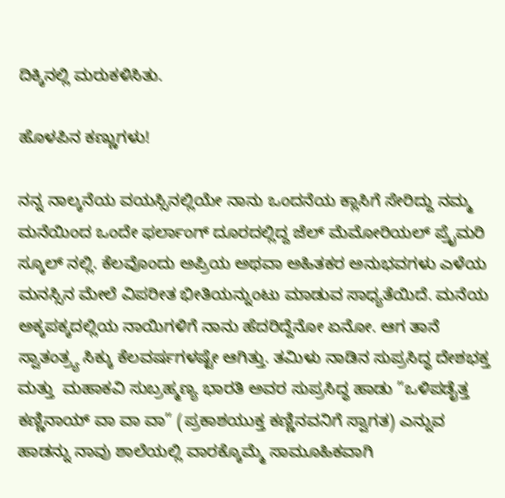ದಿಕ್ಕಿನಲ್ಲಿ ಮರುಕಳಿಸಿತು.

ಹೊಳಪಿನ ಕಣ್ಣುಗಳು!

ನನ್ನ ನಾಲ್ಕನೆಯ ವಯಸ್ಸಿನಲ್ಲಿಯೇ ನಾನು ಒಂದನೆಯ ಕ್ಲಾಸಿಗೆ ಸೇರಿದ್ದು ನಮ್ಮ ಮನೆಯಿಂದ ಒಂದೇ ಫರ್ಲಾಂಗ್ ದೂರದಲ್ಲಿದ್ದ ಜೆಲ್ ಮೆಮೋರಿಯಲ್ ಪ್ರೈಮರಿ ಸ್ಕೂಲ್ ನಲ್ಲಿ. ಕೆಲವೊಂದು ಅಪ್ರಿಯ ಅಥವಾ ಅಹಿತಕರ ಅನುಭವಗಳು ಎಳೆಯ ಮನಸ್ಸಿನ ಮೇಲೆ ವಿಪರೀತ ಭೀತಿಯನ್ನುಂಟು ಮಾಡುವ ಸಾಧ್ಯತೆಯಿದೆ. ಮನೆಯ ಅಕ್ಕಪಕ್ಕದಲ್ಲಿಯ ನಾಯಿಗಳಿಗೆ ನಾನು ಹೆದರಿದ್ದೆನೋ ಏನೋ. ಆಗ ತಾನೆ ಸ್ವಾತಂತ್ರ್ಯ ಸಿಕ್ಕು ಕೆಲವರ್ಷಗಳಷ್ಟೇ ಆಗಿತ್ತು. ತಮಿಳು ನಾಡಿನ ಸುಪ್ರಸಿದ್ಧ ದೇಶಭಕ್ತ ಮತ್ತು  ಮಹಾಕವಿ ಸುಬ್ರಹ್ಮಣ್ಯ ಭಾರತಿ ಅವರ ಸುಪ್ರಸಿದ್ಧ ಹಾಡು ”ಒಳಿಪಡೈತ್ತ ಕಣ್ಣಿನಾಯ್ ವಾ ವಾ ವಾ” (ಪ್ರಕಾಶಯುಕ್ತ ಕಣ್ಣಿನವನಿಗೆ ಸ್ವಾಗತ) ಎನ್ನುವ ಹಾಡನ್ನು ನಾವು ಶಾಲೆಯಲ್ಲಿ ವಾರಕ್ಕೊಮ್ಮೆ ಸಾಮೂಹಿಕವಾಗಿ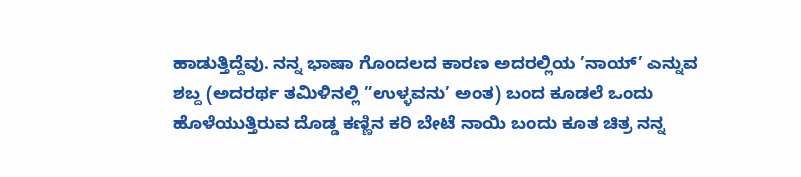ಹಾಡುತ್ತಿದ್ದೆವು. ನನ್ನ ಭಾಷಾ ಗೊಂದಲದ ಕಾರಣ ಅದರಲ್ಲಿಯ ’ನಾಯ್’ ಎನ್ನುವ ಶಬ್ದ (ಅದರರ್ಥ ತಮಿಳಿನಲ್ಲಿ ”ಉಳ್ಳವನು’ ಅಂತ) ಬಂದ ಕೂಡಲೆ ಒಂದು ಹೊಳೆಯುತ್ತಿರುವ ದೊಡ್ಡ ಕಣ್ಣಿನ ಕರಿ ಬೇಟೆ ನಾಯಿ ಬಂದು ಕೂತ ಚಿತ್ರ ನನ್ನ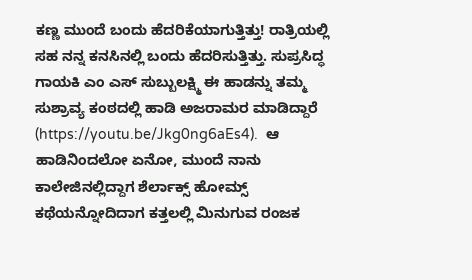ಕಣ್ಣ ಮುಂದೆ ಬಂದು ಹೆದರಿಕೆಯಾಗುತ್ತಿತ್ತು! ರಾತ್ರಿಯಲ್ಲಿ ಸಹ ನನ್ನ ಕನಸಿನಲ್ಲಿ ಬಂದು ಹೆದರಿಸುತ್ತಿತ್ತು. ಸುಪ್ರಸಿದ್ಧ ಗಾಯಕಿ ಎಂ ಎಸ್ ಸುಬ್ಬುಲಕ್ಷ್ಮಿ ಈ ಹಾಡನ್ನು ತಮ್ಮ ಸುಶ್ರಾವ್ಯ ಕಂಠದಲ್ಲಿ ಹಾಡಿ ಅಜರಾಮರ ಮಾಡಿದ್ದಾರೆ (https://youtu.be/Jkg0ng6aEs4).  ಆ ಹಾಡಿನಿಂದಲೋ ಏನೋ, ಮುಂದೆ ನಾನು ಕಾಲೇಜಿನಲ್ಲಿದ್ದಾಗ ಶೆರ್ಲಾಕ್ಸ್ ಹೋಮ್ಸ್ ಕಥೆಯನ್ನೋದಿದಾಗ ಕತ್ತಲಲ್ಲಿ ಮಿನುಗುವ ರಂಜಕ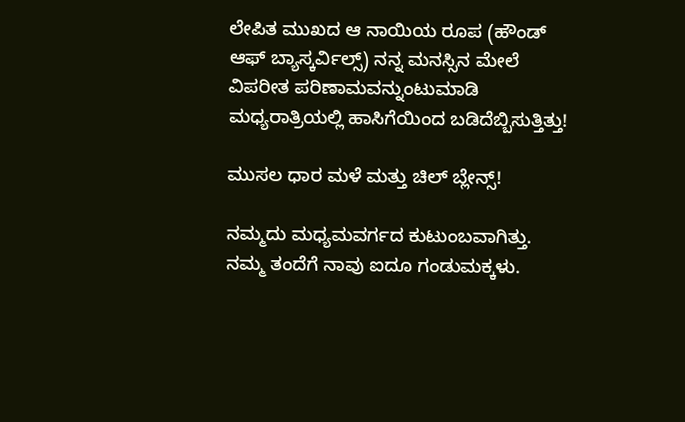ಲೇಪಿತ ಮುಖದ ಆ ನಾಯಿಯ ರೂಪ (ಹೌಂಡ್ ಆಫ್ ಬ್ಯಾಸ್ಕರ್ವಿಲ್ಸ್) ನನ್ನ ಮನಸ್ಸಿನ ಮೇಲೆ ವಿಪರೀತ ಪರಿಣಾಮವನ್ನುಂಟುಮಾಡಿ ಮಧ್ಯರಾತ್ರಿಯಲ್ಲಿ ಹಾಸಿಗೆಯಿಂದ ಬಡಿದೆಬ್ಬಿಸುತ್ತಿತ್ತು!

ಮುಸಲ ಧಾರ ಮಳೆ ಮತ್ತು ಚಿಲ್ ಬ್ಲೇನ್ಸ್!

ನಮ್ಮದು ಮಧ್ಯಮವರ್ಗದ ಕುಟುಂಬವಾಗಿತ್ತು. ನಮ್ಮ ತಂದೆಗೆ ನಾವು ಐದೂ ಗಂಡುಮಕ್ಕಳು.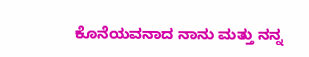ಕೊನೆಯವನಾದ ನಾನು ಮತ್ತು ನನ್ನ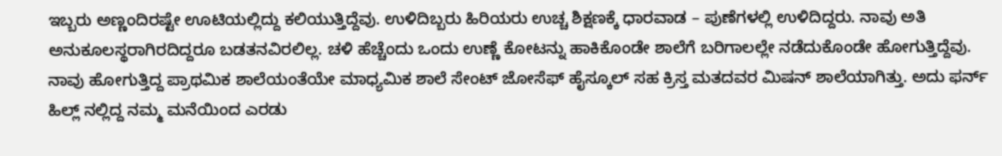ಇಬ್ಬರು ಅಣ್ಣಂದಿರಷ್ಟೇ ಊಟಿಯಲ್ಲಿದ್ದು ಕಲಿಯುತ್ತಿದ್ದೆವು. ಉಳಿದಿಬ್ಬರು ಹಿರಿಯರು ಉಚ್ಚ ಶಿಕ್ಷಣಕ್ಕೆ ಧಾರವಾಡ – ಪುಣೆಗಳಲ್ಲಿ ಉಳಿದಿದ್ದರು. ನಾವು ಅತಿ ಅನುಕೂಲಸ್ಥರಾಗಿರದಿದ್ದರೂ ಬಡತನವಿರಲಿಲ್ಲ. ಚಳಿ ಹೆಚ್ಚೆಂದು ಒಂದು ಉಣ್ಣೆ ಕೋಟನ್ನು ಹಾಕಿಕೊಂಡೇ ಶಾಲೆಗೆ ಬರಿಗಾಲಲ್ಲೇ ನಡೆದುಕೊಂಡೇ ಹೋಗುತ್ತಿದ್ದೆವು. ನಾವು ಹೋಗುತ್ತಿದ್ದ ಪ್ರಾಥಮಿಕ ಶಾಲೆಯಂತೆಯೇ ಮಾಧ್ಯಮಿಕ ಶಾಲೆ ಸೇಂಟ್ ಜೋಸೆಫ್ ಹೈಸ್ಕೂಲ್ ಸಹ ಕ್ರಿಸ್ತ ಮತದವರ ಮಿಷನ್ ಶಾಲೆಯಾಗಿತ್ತು. ಅದು ಫರ್ನ್ ಹಿಲ್ಲ್ ನಲ್ಲಿದ್ದ ನಮ್ಮ ಮನೆಯಿಂದ ಎರಡು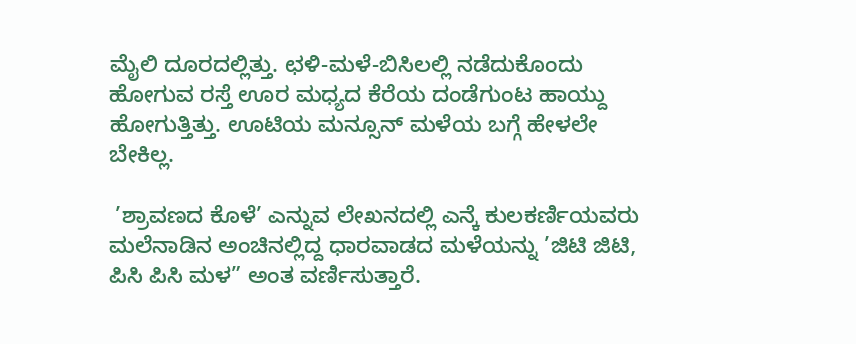ಮೈಲಿ ದೂರದಲ್ಲಿತ್ತು. ಛಳಿ-ಮಳೆ-ಬಿಸಿಲಲ್ಲಿ ನಡೆದುಕೊಂದು ಹೋಗುವ ರಸ್ತೆ ಊರ ಮಧ್ಯದ ಕೆರೆಯ ದಂಡೆಗುಂಟ ಹಾಯ್ದು ಹೋಗುತ್ತಿತ್ತು. ಊಟಿಯ ಮನ್ಸೂನ್ ಮಳೆಯ ಬಗ್ಗೆ ಹೇಳಲೇ ಬೇಕಿಲ್ಲ.

 ’ಶ್ರಾವಣದ ಕೊಳೆ’ ಎನ್ನುವ ಲೇಖನದಲ್ಲಿ ಎನ್ಕೆ ಕುಲಕರ್ಣಿಯವರು ಮಲೆನಾಡಿನ ಅಂಚಿನಲ್ಲಿದ್ದ ಧಾರವಾಡದ ಮಳೆಯನ್ನು ’ಜಿಟಿ ಜಿಟಿ, ಪಿಸಿ ಪಿಸಿ ಮಳ” ಅಂತ ವರ್ಣಿಸುತ್ತಾರೆ.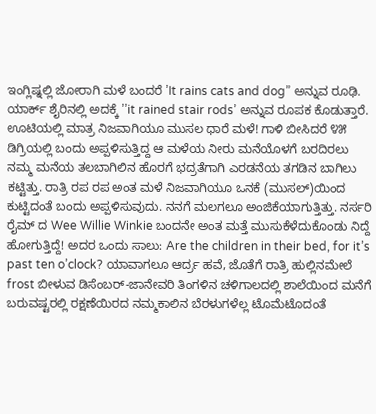ಇಂಗ್ಲಿಷ್ನಲ್ಲಿ ಜೋರಾಗಿ ಮಳೆ ಬಂದರೆ ’It rains cats and dog” ಅನ್ನುವ ರೂಢಿ. ಯಾರ್ಕ್ ಶೈರಿನಲ್ಲಿ ಅದಕ್ಕೆ ’’it rained stair rods’ ಅನ್ನುವ ರೂಪಕ ಕೊಡುತ್ತಾರೆ. ಊಟಿಯಲ್ಲಿ ಮಾತ್ರ ನಿಜವಾಗಿಯೂ ಮುಸಲ ಧಾರೆ ಮಳೆ! ಗಾಳಿ ಬೀಸಿದರೆ ೪೫ ಡಿಗ್ರಿಯಲ್ಲಿ ಬಂದು ಅಪ್ಪಳಿಸುತ್ತಿದ್ದ ಆ ಮಳೆಯ ನೀರು ಮನೆಯೊಳಗೆ ಬರದಿರಲು ನಮ್ಮ ಮನೆಯ ತಲಬಾಗಿಲಿನ ಹೊರಗೆ ಭದ್ರತೆಗಾಗಿ ಎರಡನೆಯ ತಗಡಿನ ಬಾಗಿಲು ಕಟ್ಟಿತ್ತು. ರಾತ್ರಿ ರಪ ರಪ ಅಂತ ಮಳೆ ನಿಜವಾಗಿಯೂ ಒನಕೆ (ಮುಸಲ್)ಯಿಂದ ಕುಟ್ಟಿದಂತೆ ಬಂದು ಅಪ್ಪಳಿಸುವುದು. ನನಗೆ ಮಲಗಲೂ ಅಂಜಿಕೆಯಾಗುತ್ತಿತ್ತು. ನರ್ಸರಿ ರೈಮ್ ದ Wee Willie Winkie ಬಂದನೇ ಅಂತ ಮತ್ತೆ ಮುಸುಕೆಳೆದುಕೊಂಡು ನಿದ್ದೆ ಹೋಗುತ್ತಿದ್ದೆ! ಅದರ ಒಂದು ಸಾಲು: Are the children in their bed, for it’s past ten o’clock? ಯಾವಾಗಲೂ ಆರ್ದ್ರ ಹವೆ, ಜೊತೆಗೆ ರಾತ್ರಿ ಹುಲ್ಲಿನಮೇಲೆ frost ಬೀಳುವ ಡಿಸೆಂಬರ್-ಜಾನೇವರಿ ತಿಂಗಳಿನ ಚಳಿಗಾಲದಲ್ಲಿ ಶಾಲೆಯಿಂದ ಮನೆಗೆ ಬರುವಷ್ಟರಲ್ಲಿ ರಕ್ಷಣೆಯಿರದ ನಮ್ಮಕಾಲಿನ ಬೆರಳುಗಳೆಲ್ಲ ಟೊಮೆಟೊದಂತೆ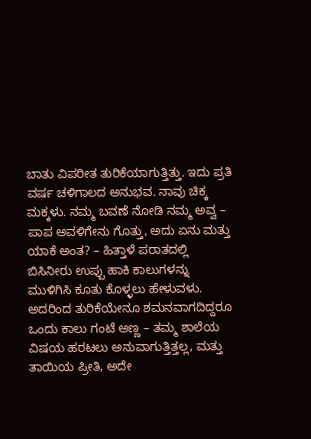ಬಾತು ವಿಪರೀತ ತುರಿಕೆಯಾಗುತ್ತಿತ್ತು. ಇದು ಪ್ರತಿ ವರ್ಷ ಚಳಿಗಾಲದ ಅನುಭವ. ನಾವು ಚಿಕ್ಕ ಮಕ್ಕಳು. ನಮ್ಮ ಬವಣೆ ನೋಡಿ ನಮ್ಮ ಅವ್ವ – ಪಾಪ ಅವಳಿಗೇನು ಗೊತ್ತು, ಅದು ಏನು ಮತ್ತು ಯಾಕೆ ಅಂತ? – ಹಿತ್ತಾಳೆ ಪರಾತದಲ್ಲಿ ಬಿಸಿನೀರು ಉಪ್ಪು ಹಾಕಿ ಕಾಲುಗಳನ್ನು ಮುಳಿಗಿಸಿ ಕೂತು ಕೊಳ್ಳಲು ಹೇಳುವಳು. ಅದರಿಂದ ತುರಿಕೆಯೇನೂ ಶಮನವಾಗದಿದ್ದರೂ ಒಂದು ಕಾಲು ಗಂಟೆ ಅಣ್ಣ – ತಮ್ಮ ಶಾಲೆಯ ವಿಷಯ ಹರಟಲು ಅನುವಾಗುತ್ತಿತ್ತಲ್ಲ, ಮತ್ತು ತಾಯಿಯ ಪ್ರೀತಿ, ಅದೇ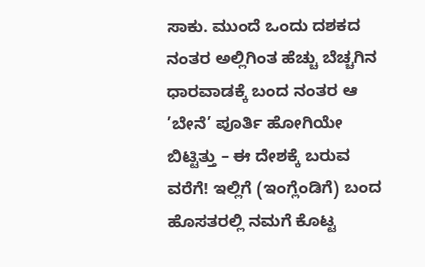ಸಾಕು. ಮುಂದೆ ಒಂದು ದಶಕದ ನಂತರ ಅಲ್ಲಿಗಿಂತ ಹೆಚ್ಚು ಬೆಚ್ಚಗಿನ ಧಾರವಾಡಕ್ಕೆ ಬಂದ ನಂತರ ಆ ’ಬೇನೆ’ ಪೂರ್ತಿ ಹೋಗಿಯೇ ಬಿಟ್ಟಿತ್ತು – ಈ ದೇಶಕ್ಕೆ ಬರುವ ವರೆಗೆ! ಇಲ್ಲಿಗೆ (ಇಂಗ್ಲೆಂಡಿಗೆ) ಬಂದ ಹೊಸತರಲ್ಲಿ ನಮಗೆ ಕೊಟ್ಟ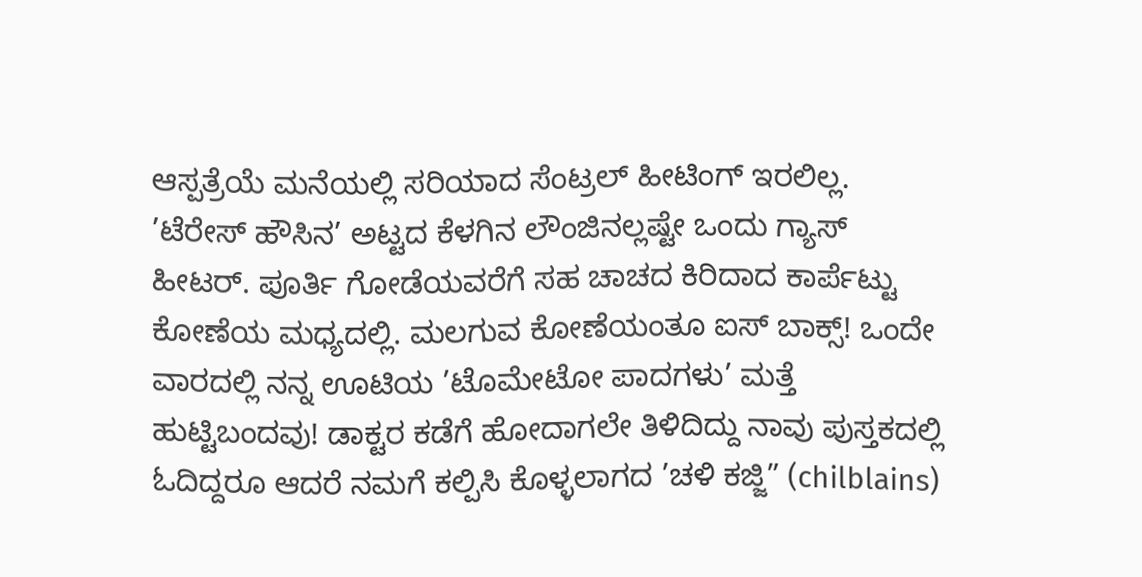ಆಸ್ಪತ್ರೆಯೆ ಮನೆಯಲ್ಲಿ ಸರಿಯಾದ ಸೆಂಟ್ರಲ್ ಹೀಟಿಂಗ್ ಇರಲಿಲ್ಲ. ’ಟೆರೇಸ್ ಹೌಸಿನ’ ಅಟ್ಟದ ಕೆಳಗಿನ ಲೌಂಜಿನಲ್ಲಷ್ಟೇ ಒಂದು ಗ್ಯಾಸ್ ಹೀಟರ್. ಪೂರ್ತಿ ಗೋಡೆಯವರೆಗೆ ಸಹ ಚಾಚದ ಕಿರಿದಾದ ಕಾರ್ಪೆಟ್ಟು ಕೋಣೆಯ ಮಧ್ಯದಲ್ಲಿ. ಮಲಗುವ ಕೋಣೆಯಂತೂ ಐಸ್ ಬಾಕ್ಸ್! ಒಂದೇ ವಾರದಲ್ಲಿ ನನ್ನ ಊಟಿಯ ’ಟೊಮೇಟೋ ಪಾದಗಳು’ ಮತ್ತೆ ಹುಟ್ಟಿಬಂದವು! ಡಾಕ್ಟರ ಕಡೆಗೆ ಹೋದಾಗಲೇ ತಿಳಿದಿದ್ದು ನಾವು ಪುಸ್ತಕದಲ್ಲಿ ಓದಿದ್ದರೂ ಆದರೆ ನಮಗೆ ಕಲ್ಪಿಸಿ ಕೊಳ್ಳಲಾಗದ ’ಚಳಿ ಕಜ್ಜಿ” (chilblains)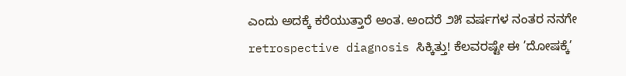ಎಂದು ಅದಕ್ಕೆ ಕರೆಯುತ್ತಾರೆ ಅಂತ. ಅಂದರೆ ೨೫ ವರ್ಷಗಳ ನಂತರ ನನಗೇ retrospective diagnosis ಸಿಕ್ಕಿತ್ತು! ಕೆಲವರಷ್ಟೇ ಈ ’ದೋಷಕ್ಕೆ’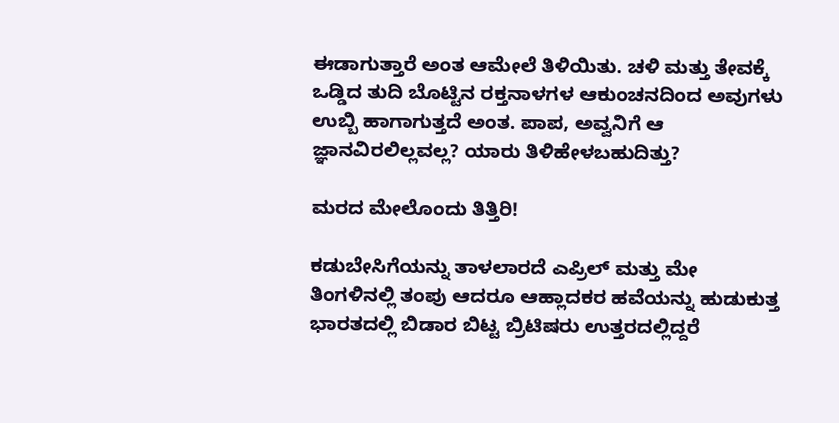ಈಡಾಗುತ್ತಾರೆ ಅಂತ ಆಮೇಲೆ ತಿಳಿಯಿತು. ಚಳಿ ಮತ್ತು ತೇವಕ್ಕೆ ಒಡ್ಡಿದ ತುದಿ ಬೊಟ್ಟಿನ ರಕ್ತನಾಳಗಳ ಆಕುಂಚನದಿಂದ ಅವುಗಳು ಉಬ್ಬಿ ಹಾಗಾಗುತ್ತದೆ ಅಂತ. ಪಾಪ, ಅವ್ವನಿಗೆ ಆ ಜ್ಞಾನವಿರಲಿಲ್ಲವಲ್ಲ? ಯಾರು ತಿಳಿಹೇಳಬಹುದಿತ್ತು?

ಮರದ ಮೇಲೊಂದು ತಿತ್ತಿರಿ!

ಕಡುಬೇಸಿಗೆಯನ್ನು ತಾಳಲಾರದೆ ಎಪ್ರಿಲ್ ಮತ್ತು ಮೇ ತಿಂಗಳಿನಲ್ಲಿ ತಂಪು ಆದರೂ ಆಹ್ಲಾದಕರ ಹವೆಯನ್ನು ಹುಡುಕುತ್ತ ಭಾರತದಲ್ಲಿ ಬಿಡಾರ ಬಿಟ್ಟ ಬ್ರಿಟಿಷರು ಉತ್ತರದಲ್ಲಿದ್ದರೆ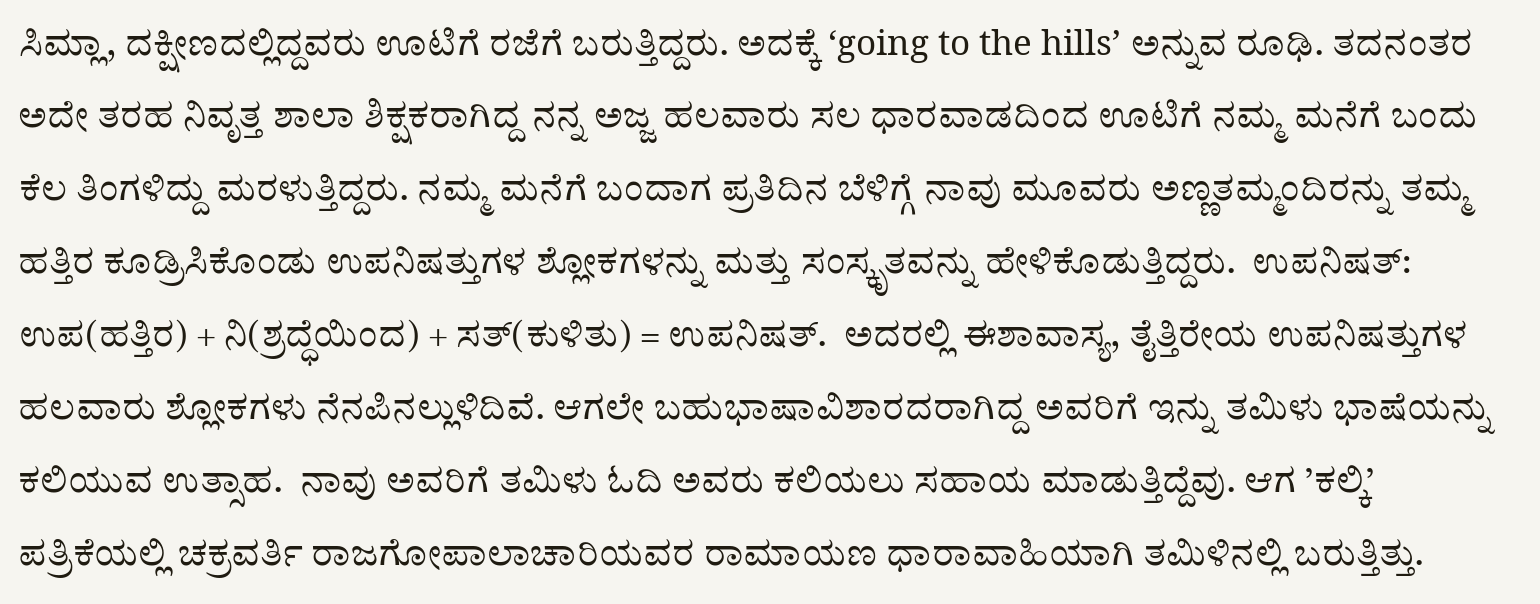ಸಿಮ್ಲಾ, ದಕ್ಷೀಣದಲ್ಲಿದ್ದವರು ಊಟಿಗೆ ರಜೆಗೆ ಬರುತ್ತಿದ್ದರು. ಅದಕ್ಕೆ ‘going to the hills’ ಅನ್ನುವ ರೂಢಿ. ತದನಂತರ ಅದೇ ತರಹ ನಿವೃತ್ತ ಶಾಲಾ ಶಿಕ್ಷಕರಾಗಿದ್ದ ನನ್ನ ಅಜ್ಜ ಹಲವಾರು ಸಲ ಧಾರವಾಡದಿಂದ ಊಟಿಗೆ ನಮ್ಮ ಮನೆಗೆ ಬಂದು ಕೆಲ ತಿಂಗಳಿದ್ದು ಮರಳುತ್ತಿದ್ದರು. ನಮ್ಮ ಮನೆಗೆ ಬಂದಾಗ ಪ್ರತಿದಿನ ಬೆಳಿಗ್ಗೆ ನಾವು ಮೂವರು ಅಣ್ಣತಮ್ಮಂದಿರನ್ನು ತಮ್ಮ ಹತ್ತಿರ ಕೂಡ್ರಿಸಿಕೊಂಡು ಉಪನಿಷತ್ತುಗಳ ಶ್ಲೋಕಗಳನ್ನು ಮತ್ತು ಸಂಸ್ಕೃತವನ್ನು ಹೇಳಿಕೊಡುತ್ತಿದ್ದರು.  ಉಪನಿಷತ್: ಉಪ(ಹತ್ತಿರ) + ನಿ(ಶ್ರದ್ಧೆಯಿಂದ) + ಸತ್(ಕುಳಿತು) = ಉಪನಿಷತ್.  ಅದರಲ್ಲಿ ಈಶಾವಾಸ್ಯ, ತೈತ್ತಿರೇಯ ಉಪನಿಷತ್ತುಗಳ ಹಲವಾರು ಶ್ಲೋಕಗಳು ನೆನಪಿನಲ್ಲುಳಿದಿವೆ. ಆಗಲೇ ಬಹುಭಾಷಾವಿಶಾರದರಾಗಿದ್ದ ಅವರಿಗೆ ಇನ್ನು ತಮಿಳು ಭಾಷೆಯನ್ನು ಕಲಿಯುವ ಉತ್ಸಾಹ.  ನಾವು ಅವರಿಗೆ ತಮಿಳು ಓದಿ ಅವರು ಕಲಿಯಲು ಸಹಾಯ ಮಾಡುತ್ತಿದ್ದೆವು. ಆಗ ’ಕಲ್ಕಿ’ ಪತ್ರಿಕೆಯಲ್ಲಿ ಚಕ್ರವರ್ತಿ ರಾಜಗೋಪಾಲಾಚಾರಿಯವರ ರಾಮಾಯಣ ಧಾರಾವಾಹಿಯಾಗಿ ತಮಿಳಿನಲ್ಲಿ ಬರುತ್ತಿತ್ತು.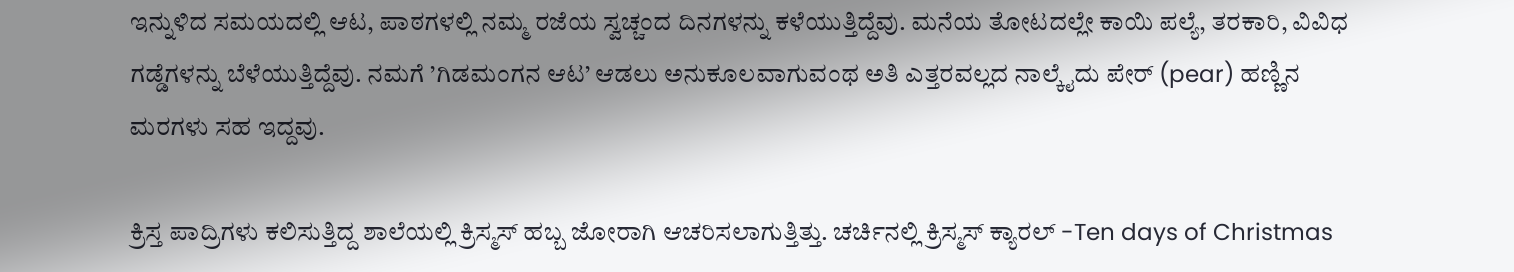ಇನ್ನುಳಿದ ಸಮಯದಲ್ಲಿ ಆಟ, ಪಾಠಗಳಲ್ಲಿ ನಮ್ಮ ರಜೆಯ ಸ್ವಚ್ಚಂದ ದಿನಗಳನ್ನು ಕಳೆಯುತ್ತಿದ್ದೆವು. ಮನೆಯ ತೋಟದಲ್ಲೇ ಕಾಯಿ ಪಲ್ಯೆ, ತರಕಾರಿ, ವಿವಿಧ ಗಡ್ಡೆಗಳನ್ನು ಬೆಳೆಯುತ್ತಿದ್ದೆವು. ನಮಗೆ ’ಗಿಡಮಂಗನ ಆಟ’ ಆಡಲು ಅನುಕೂಲವಾಗುವಂಥ ಅತಿ ಎತ್ತರವಲ್ಲದ ನಾಲ್ಕೈದು ಪೇರ್ (pear) ಹಣ್ಣಿನ ಮರಗಳು ಸಹ ಇದ್ದವು.

ಕ್ರಿಸ್ತ ಪಾದ್ರಿಗಳು ಕಲಿಸುತ್ತಿದ್ದ ಶಾಲೆಯಲ್ಲಿ ಕ್ರಿಸ್ಮಸ್ ಹಬ್ಬ ಜೋರಾಗಿ ಆಚರಿಸಲಾಗುತ್ತಿತ್ತು. ಚರ್ಚಿನಲ್ಲಿ ಕ್ರಿಸ್ಮಸ್ ಕ್ಯಾರಲ್ -Ten days of Christmas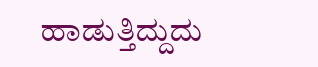ಹಾಡುತ್ತಿದ್ದುದು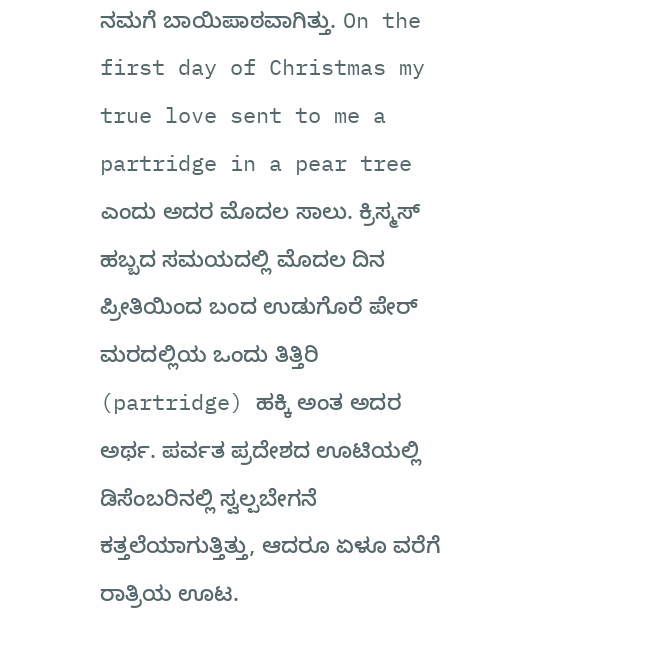ನಮಗೆ ಬಾಯಿಪಾಠವಾಗಿತ್ತು. On the first day of Christmas my true love sent to me a partridge in a pear tree ಎಂದು ಅದರ ಮೊದಲ ಸಾಲು. ಕ್ರಿಸ್ಮಸ್ ಹಬ್ಬದ ಸಮಯದಲ್ಲಿ ಮೊದಲ ದಿನ ಪ್ರೀತಿಯಿಂದ ಬಂದ ಉಡುಗೊರೆ ಪೇರ್ ಮರದಲ್ಲಿಯ ಒಂದು ತಿತ್ತಿರಿ (partridge) ಹಕ್ಕಿ ಅಂತ ಅದರ ಅರ್ಥ. ಪರ್ವತ ಪ್ರದೇಶದ ಊಟಿಯಲ್ಲಿ ಡಿಸೆಂಬರಿನಲ್ಲಿ ಸ್ವಲ್ಪಬೇಗನೆ ಕತ್ತಲೆಯಾಗುತ್ತಿತ್ತು, ಆದರೂ ಏಳೂ ವರೆಗೆ ರಾತ್ರಿಯ ಊಟ.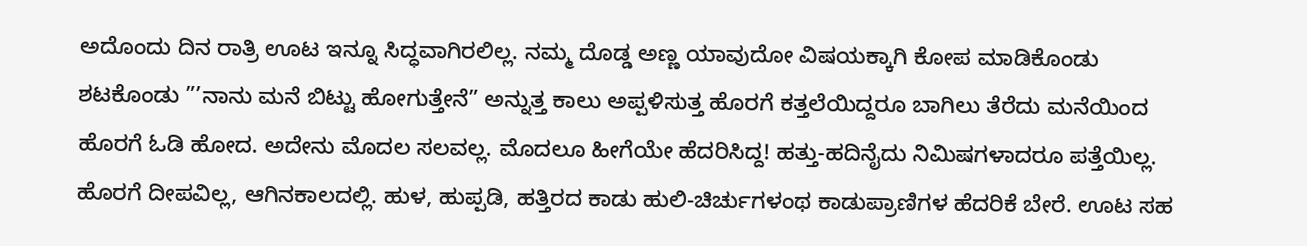ಅದೊಂದು ದಿನ ರಾತ್ರಿ ಊಟ ಇನ್ನೂ ಸಿದ್ಧವಾಗಿರಲಿಲ್ಲ. ನಮ್ಮ ದೊಡ್ಡ ಅಣ್ಣ ಯಾವುದೋ ವಿಷಯಕ್ಕಾಗಿ ಕೋಪ ಮಾಡಿಕೊಂಡು ಶಟಕೊಂಡು ”’ನಾನು ಮನೆ ಬಿಟ್ಟು ಹೋಗುತ್ತೇನೆ” ಅನ್ನುತ್ತ ಕಾಲು ಅಪ್ಪಳಿಸುತ್ತ ಹೊರಗೆ ಕತ್ತಲೆಯಿದ್ದರೂ ಬಾಗಿಲು ತೆರೆದು ಮನೆಯಿಂದ ಹೊರಗೆ ಓಡಿ ಹೋದ. ಅದೇನು ಮೊದಲ ಸಲವಲ್ಲ. ಮೊದಲೂ ಹೀಗೆಯೇ ಹೆದರಿಸಿದ್ದ! ಹತ್ತು-ಹದಿನೈದು ನಿಮಿಷಗಳಾದರೂ ಪತ್ತೆಯಿಲ್ಲ. ಹೊರಗೆ ದೀಪವಿಲ್ಲ, ಆಗಿನಕಾಲದಲ್ಲಿ. ಹುಳ, ಹುಪ್ಪಡಿ, ಹತ್ತಿರದ ಕಾಡು ಹುಲಿ-ಚಿರ್ಚುಗಳಂಥ ಕಾಡುಪ್ರಾಣಿಗಳ ಹೆದರಿಕೆ ಬೇರೆ. ಊಟ ಸಹ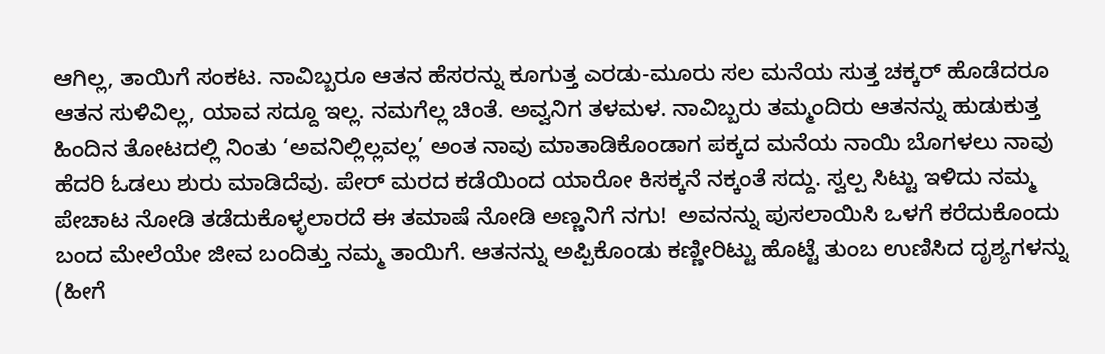ಆಗಿಲ್ಲ, ತಾಯಿಗೆ ಸಂಕಟ. ನಾವಿಬ್ಬರೂ ಆತನ ಹೆಸರನ್ನು ಕೂಗುತ್ತ ಎರಡು-ಮೂರು ಸಲ ಮನೆಯ ಸುತ್ತ ಚಕ್ಕರ್ ಹೊಡೆದರೂ ಆತನ ಸುಳಿವಿಲ್ಲ, ಯಾವ ಸದ್ದೂ ಇಲ್ಲ. ನಮಗೆಲ್ಲ ಚಿಂತೆ. ಅವ್ವನಿಗ ತಳಮಳ. ನಾವಿಬ್ಬರು ತಮ್ಮಂದಿರು ಆತನನ್ನು ಹುಡುಕುತ್ತ ಹಿಂದಿನ ತೋಟದಲ್ಲಿ ನಿಂತು ‘ಅವನಿಲ್ಲಿಲ್ಲವಲ್ಲ’ ಅಂತ ನಾವು ಮಾತಾಡಿಕೊಂಡಾಗ ಪಕ್ಕದ ಮನೆಯ ನಾಯಿ ಬೊಗಳಲು ನಾವು ಹೆದರಿ ಓಡಲು ಶುರು ಮಾಡಿದೆವು. ಪೇರ್ ಮರದ ಕಡೆಯಿಂದ ಯಾರೋ ಕಿಸಕ್ಕನೆ ನಕ್ಕಂತೆ ಸದ್ದು. ಸ್ವಲ್ಪ ಸಿಟ್ಟು ಇಳಿದು ನಮ್ಮ ಪೇಚಾಟ ನೋಡಿ ತಡೆದುಕೊಳ್ಳಲಾರದೆ ಈ ತಮಾಷೆ ನೋಡಿ ಅಣ್ಣನಿಗೆ ನಗು!  ಅವನನ್ನು ಪುಸಲಾಯಿಸಿ ಒಳಗೆ ಕರೆದುಕೊಂದು ಬಂದ ಮೇಲೆಯೇ ಜೀವ ಬಂದಿತ್ತು ನಮ್ಮ ತಾಯಿಗೆ. ಆತನನ್ನು ಅಪ್ಪಿಕೊಂಡು ಕಣ್ಣೀರಿಟ್ಟು ಹೊಟ್ಟೆ ತುಂಬ ಉಣಿಸಿದ ದೃಶ್ಯಗಳನ್ನು (ಹೀಗೆ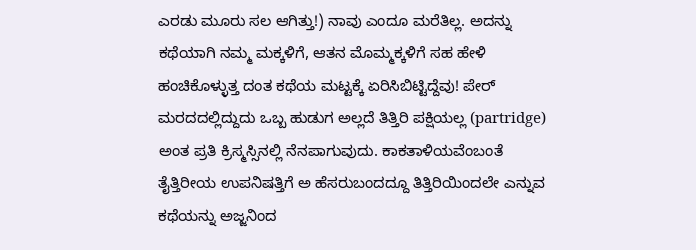ಎರಡು ಮೂರು ಸಲ ಆಗಿತ್ತು!) ನಾವು ಎಂದೂ ಮರೆತಿಲ್ಲ. ಅದನ್ನು ಕಥೆಯಾಗಿ ನಮ್ಮ ಮಕ್ಕಳಿಗೆ, ಆತನ ಮೊಮ್ಮಕ್ಕಳಿಗೆ ಸಹ ಹೇಳಿ ಹಂಚಿಕೊಳ್ಳುತ್ತ ದಂತ ಕಥೆಯ ಮಟ್ಟಕ್ಕೆ ಏರಿಸಿಬಿಟ್ಟಿದ್ದೆವು! ಪೇರ್ ಮರದದಲ್ಲಿದ್ದುದು ಒಬ್ಬ ಹುಡುಗ ಅಲ್ಲದೆ ತಿತ್ತಿರಿ ಪಕ್ಷಿಯಲ್ಲ (partridge) ಅಂತ ಪ್ರತಿ ಕ್ರಿಸ್ಮಸ್ಸಿನಲ್ಲಿ ನೆನಪಾಗುವುದು. ಕಾಕತಾಳಿಯವೆಂಬಂತೆ ತೈತ್ತಿರೀಯ ಉಪನಿಷತ್ತಿಗೆ ಅ ಹೆಸರುಬಂದದ್ದೂ ತಿತ್ತಿರಿಯಿಂದಲೇ ಎನ್ನುವ ಕಥೆಯನ್ನು ಅಜ್ಜನಿಂದ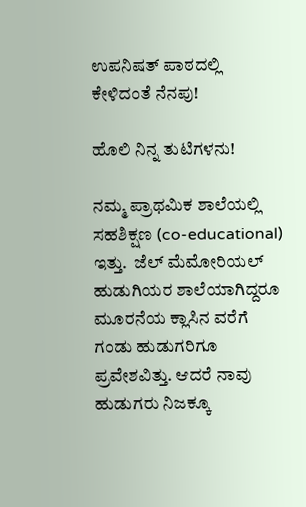ಉಪನಿಷತ್ ಪಾಠದಲ್ಲಿ ಕೇಳಿದಂತೆ ನೆನಪು!

ಹೊಲಿ ನಿನ್ನ ತುಟಿಗಳನು!

ನಮ್ಮ ಪ್ರಾಥಮಿಕ ಶಾಲೆಯಲ್ಲಿ ಸಹಶಿಕ್ಷಣ (co-educational) ಇತ್ತು.  ಜೆಲ್ ಮೆಮೋರಿಯಲ್ ಹುಡುಗಿಯರ ಶಾಲೆಯಾಗಿದ್ದರೂ ಮೂರನೆಯ ಕ್ಲಾಸಿನ ವರೆಗೆ ಗಂಡು ಹುಡುಗರಿಗೂ ಪ್ರವೇಶವಿತ್ತು. ಆದರೆ ನಾವು ಹುಡುಗರು ನಿಜಕ್ಕೂ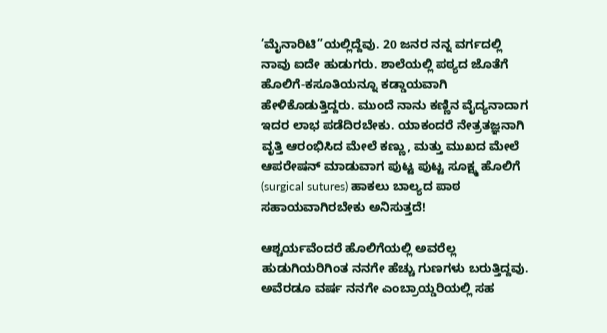’ಮೈನಾರಿಟಿ”ಯಲ್ಲಿದ್ದೆವು. 20 ಜನರ ನನ್ನ ವರ್ಗದಲ್ಲಿ ನಾವು ಐದೇ ಹುಡುಗರು. ಶಾಲೆಯಲ್ಲಿ ಪಠ್ಯದ ಜೊತೆಗೆ ಹೊಲಿಗೆ-ಕಸೂತಿಯನ್ನೂ ಕಡ್ಡಾಯವಾಗಿ ಹೇಳಿಕೊಡುತ್ತಿದ್ದರು. ಮುಂದೆ ನಾನು ಕಣ್ಣಿನ ವೈದ್ಯನಾದಾಗ ಇದರ ಲಾಭ ಪಡೆದಿರಬೇಕು. ಯಾಕಂದರೆ ನೇತ್ರತಜ್ಞನಾಗಿ ವೃತ್ತಿ ಆರಂಭಿಸಿದ ಮೇಲೆ ಕಣ್ಣು, ಮತ್ತು ಮುಖದ ಮೇಲೆ ಆಪರೇಷನ್ ಮಾಡುವಾಗ ಪುಟ್ಟ ಪುಟ್ಟ ಸೂಕ್ಷ್ಮ ಹೊಲಿಗೆ (surgical sutures) ಹಾಕಲು ಬಾಲ್ಯದ ಪಾಠ ಸಹಾಯವಾಗಿರಬೇಕು ಅನಿಸುತ್ತದೆ!

ಆಶ್ಚರ್ಯವೆಂದರೆ ಹೊಲಿಗೆಯಲ್ಲಿ ಅವರೆಲ್ಲ ಹುಡುಗಿಯರಿಗಿಂತ ನನಗೇ ಹೆಚ್ಚು ಗುಣಗಳು ಬರುತ್ತಿದ್ದವು. ಅವೆರಡೂ ವರ್ಷ ನನಗೇ ಎಂಬ್ರಾಯ್ಡರಿಯಲ್ಲಿ ಸಹ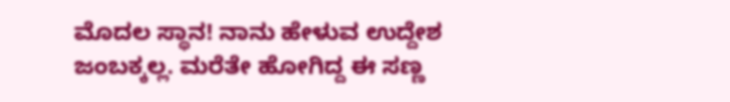ಮೊದಲ ಸ್ಥಾನ! ನಾನು ಹೇಳುವ ಉದ್ದೇಶ ಜಂಬಕ್ಕಲ್ಲ. ಮರೆತೇ ಹೋಗಿದ್ದ ಈ ಸಣ್ಣ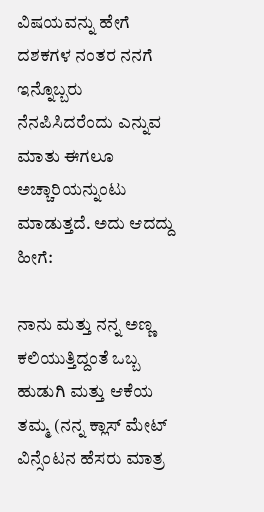ವಿಷಯವನ್ನು ಹೇಗೆ ದಶಕಗಳ ನಂತರ ನನಗೆ ಇನ್ನೊಬ್ಬರು ನೆನಪಿಸಿದರೆಂದು ಎನ್ನುವ ಮಾತು ಈಗಲೂ ಅಚ್ಚಾರಿಯನ್ನುಂಟು ಮಾಡುತ್ತದೆ. ಅದು ಆದದ್ದು ಹೀಗೆ:

ನಾನು ಮತ್ತು ನನ್ನ ಅಣ್ಣ ಕಲಿಯುತ್ತಿದ್ದಂತೆ ಒಬ್ಬ ಹುಡುಗಿ ಮತ್ತು ಆಕೆಯ ತಮ್ಮ (ನನ್ನ ಕ್ಲಾಸ್ ಮೇಟ್ ವಿನ್ಸೆಂಟನ ಹೆಸರು ಮಾತ್ರ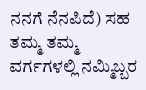ನನಗೆ ನೆನಪಿದೆ) ಸಹ ತಮ್ಮ ತಮ್ಮ ವರ್ಗಗಳಲ್ಲಿ ನಮ್ಮಿಬ್ಬರ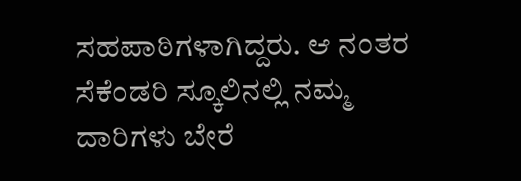ಸಹಪಾಠಿಗಳಾಗಿದ್ದರು. ಆ ನಂತರ ಸೆಕೆಂಡರಿ ಸ್ಕೂಲಿನಲ್ಲಿ ನಮ್ಮ ದಾರಿಗಳು ಬೇರೆ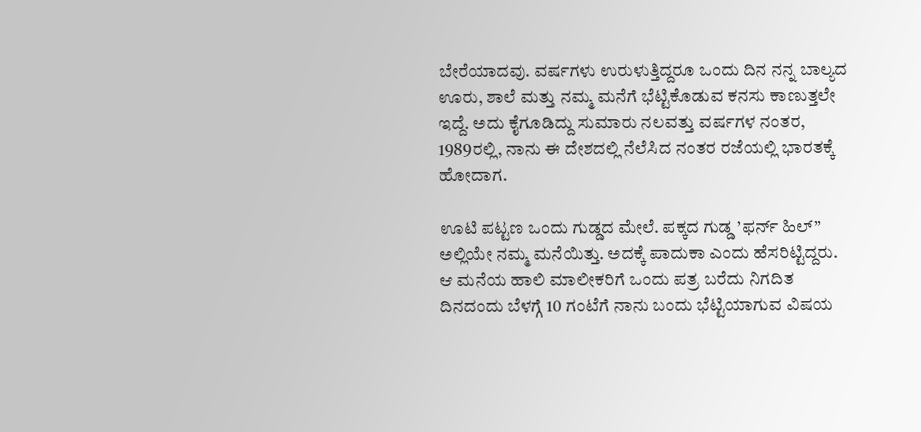ಬೇರೆಯಾದವು. ವರ್ಷಗಳು ಉರುಳುತ್ತಿದ್ದರೂ ಒಂದು ದಿನ ನನ್ನ ಬಾಲ್ಯದ ಊರು, ಶಾಲೆ ಮತ್ತು ನಮ್ಮ ಮನೆಗೆ ಭೆಟ್ಟಿಕೊಡುವ ಕನಸು ಕಾಣುತ್ತಲೇ ಇದ್ದೆ. ಅದು ಕೈಗೂಡಿದ್ದು ಸುಮಾರು ನಲವತ್ತು ವರ್ಷಗಳ ನಂತರ, 1989ರಲ್ಲಿ, ನಾನು ಈ ದೇಶದಲ್ಲಿ ನೆಲೆಸಿದ ನಂತರ ರಜೆಯಲ್ಲಿ ಭಾರತಕ್ಕೆ ಹೋದಾಗ.

ಊಟಿ ಪಟ್ಟಣ ಒಂದು ಗುಡ್ಡದ ಮೇಲೆ. ಪಕ್ಕದ ಗುಡ್ಡ ’ಫರ್ನ್ ಹಿಲ್” ಅಲ್ಲಿಯೇ ನಮ್ಮ ಮನೆಯಿತ್ತು. ಅದಕ್ಕೆ ಪಾದುಕಾ ಎಂದು ಹೆಸರಿಟ್ಟಿದ್ದರು. ಆ ಮನೆಯ ಹಾಲಿ ಮಾಲೀಕರಿಗೆ ಒಂದು ಪತ್ರ ಬರೆದು ನಿಗದಿತ ದಿನದಂದು ಬೆಳಗ್ಗೆ 10 ಗಂಟೆಗೆ ನಾನು ಬಂದು ಭೆಟ್ಟಿಯಾಗುವ ವಿಷಯ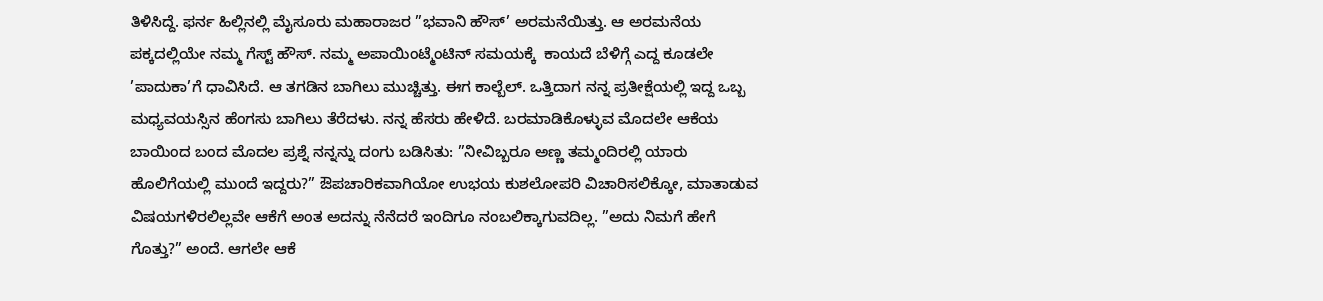ತಿಳಿಸಿದ್ದೆ. ಫರ್ನ ಹಿಲ್ಲಿನಲ್ಲಿ ಮೈಸೂರು ಮಹಾರಾಜರ ”ಭವಾನಿ ಹೌಸ್’ ಅರಮನೆಯಿತ್ತು. ಆ ಅರಮನೆಯ ಪಕ್ಕದಲ್ಲಿಯೇ ನಮ್ಮ ಗೆಸ್ಟ್ ಹೌಸ್. ನಮ್ಮ ಅಪಾಯಿಂಟ್ಮೆಂಟಿನ್ ಸಮಯಕ್ಕೆ  ಕಾಯದೆ ಬೆಳಿಗ್ಗೆ ಎದ್ದ ಕೂಡಲೇ ’ಪಾದುಕಾ’ಗೆ ಧಾವಿಸಿದೆ. ಆ ತಗಡಿನ ಬಾಗಿಲು ಮುಚ್ಚಿತ್ತು. ಈಗ ಕಾಲ್ಬೆಲ್. ಒತ್ತಿದಾಗ ನನ್ನ ಪ್ರತೀಕ್ಷೆಯಲ್ಲಿ ಇದ್ದ ಒಬ್ಬ ಮಧ್ಯವಯಸ್ಸಿನ ಹೆಂಗಸು ಬಾಗಿಲು ತೆರೆದಳು. ನನ್ನ ಹೆಸರು ಹೇಳಿದೆ. ಬರಮಾಡಿಕೊಳ್ಳುವ ಮೊದಲೇ ಆಕೆಯ ಬಾಯಿಂದ ಬಂದ ಮೊದಲ ಪ್ರಶ್ನೆ ನನ್ನನ್ನು ದಂಗು ಬಡಿಸಿತು: ”ನೀವಿಬ್ಬರೂ ಅಣ್ಣ ತಮ್ಮಂದಿರಲ್ಲಿ ಯಾರು ಹೊಲಿಗೆಯಲ್ಲಿ ಮುಂದೆ ಇದ್ದರು?” ಔಪಚಾರಿಕವಾಗಿಯೋ ಉಭಯ ಕುಶಲೋಪರಿ ವಿಚಾರಿಸಲಿಕ್ಕೋ, ಮಾತಾಡುವ ವಿಷಯಗಳಿರಲಿಲ್ಲವೇ ಆಕೆಗೆ ಅಂತ ಅದನ್ನು ನೆನೆದರೆ ಇಂದಿಗೂ ನಂಬಲಿಕ್ಕಾಗುವದಿಲ್ಲ. ”ಅದು ನಿಮಗೆ ಹೇಗೆ ಗೊತ್ತು?” ಅಂದೆ. ಆಗಲೇ ಆಕೆ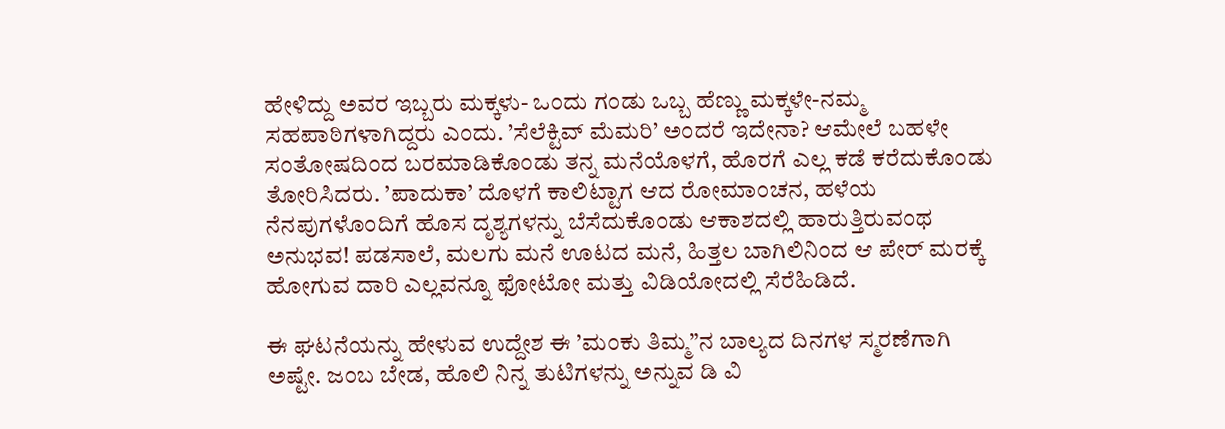ಹೇಳಿದ್ದು ಅವರ ಇಬ್ಬರು ಮಕ್ಕಳು- ಒಂದು ಗಂಡು ಒಬ್ಬ ಹೆಣ್ಣು ಮಕ್ಕಳೇ-ನಮ್ಮ ಸಹಪಾಠಿಗಳಾಗಿದ್ದರು ಎಂದು. ’ಸೆಲೆಕ್ಟಿವ್ ಮೆಮರಿ’ ಅಂದರೆ ಇದೇನಾ? ಆಮೇಲೆ ಬಹಳೇ ಸಂತೋಷದಿಂದ ಬರಮಾಡಿಕೊಂಡು ತನ್ನ ಮನೆಯೊಳಗೆ, ಹೊರಗೆ ಎಲ್ಲ ಕಡೆ ಕರೆದುಕೊಂಡು ತೋರಿಸಿದರು. ’ಪಾದುಕಾ’ ದೊಳಗೆ ಕಾಲಿಟ್ಟಾಗ ಆದ ರೋಮಾಂಚನ, ಹಳೆಯ ನೆನಪುಗಳೊಂದಿಗೆ ಹೊಸ ದೃಶ್ಯಗಳನ್ನು ಬೆಸೆದುಕೊಂಡು ಆಕಾಶದಲ್ಲಿ ಹಾರುತ್ತಿರುವಂಥ ಅನುಭವ! ಪಡಸಾಲೆ, ಮಲಗು ಮನೆ ಊಟದ ಮನೆ, ಹಿತ್ತಲ ಬಾಗಿಲಿನಿಂದ ಆ ಪೇರ್ ಮರಕ್ಕೆ ಹೋಗುವ ದಾರಿ ಎಲ್ಲವನ್ನೂ ಫೋಟೋ ಮತ್ತು ವಿಡಿಯೋದಲ್ಲಿ ಸೆರೆಹಿಡಿದೆ.

ಈ ಘಟನೆಯನ್ನು ಹೇಳುವ ಉದ್ದೇಶ ಈ ’ಮಂಕು ತಿಮ್ಮ”ನ ಬಾಲ್ಯದ ದಿನಗಳ ಸ್ಮರಣೆಗಾಗಿ ಅಷ್ಟೇ. ಜಂಬ ಬೇಡ, ಹೊಲಿ ನಿನ್ನ ತುಟಿಗಳನ್ನು ಅನ್ನುವ ಡಿ ವಿ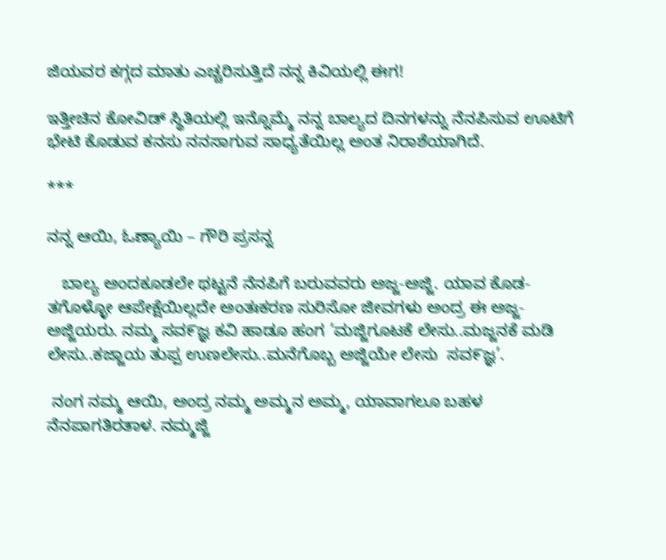ಜಿಯವರ ಕಗ್ಗದ ಮಾತು ಎಚ್ಚರಿಸುತ್ತಿದೆ ನನ್ನ ಕಿವಿಯಲ್ಲಿ ಈಗ!

ಇತ್ತೀಚಿನ ಕೋವಿಡ್ ಸ್ಥಿತಿಯಲ್ಲಿ ಇನ್ನೊಮ್ಮೆ ನನ್ನ ಬಾಲ್ಯದ ದಿನಗಳನ್ನು ನೆನಪಿಸುವ ಊಟಿಗೆ ಭೇಟಿ ಕೊಡುವ ಕನಸು ನನಸಾಗುವ ಸಾಧ್ಯತೆಯಿಲ್ಲ ಅಂತ ನಿರಾಶೆಯಾಗಿದೆ.

***

ನನ್ನ ಆಯಿ, ಓಣ್ಯಾಯಿ – ಗೌರಿ ಪ್ರಸನ್ನ

   ಬಾಲ್ಯ ಅಂದಕೂಡಲೇ ಥಟ್ಟನೆ ನೆನಪಿಗೆ ಬರುವವರು ಅಜ್ಜ-ಅಜ್ಜಿ. ಯಾವ ಕೊಡ-ತಗೊಳ್ಳೋ ಆಪೇಕ್ಷೆಯಿಲ್ಲದೇ ಅಂತಃಕರಣ ಸುರಿಸೋ ಜೀವಗಳು ಅಂದ್ರ ಈ ಅಜ್ಜ-ಅಜ್ಜಿಯರು. ನಮ್ಮ ಸವ೯ಜ್ಞ ಕವಿ ಹಾಡೂ ಹಂಗ ’ಮಜ್ಜಿಗೂಟಕೆ ಲೇಸು..ಮಜ್ಜನಕೆ ಮಡಿ ಲೇಸು..ಕಜ್ಜಾಯ ತುಪ್ಪ ಉಣಲೇಸು..ಮನೆಗೊಬ್ಬ ಅಜ್ಜಿಯೇ ಲೇಸು  ಸವ೯ಜ್ಞ’.

 ನಂಗ ನಮ್ಮ ಆಯಿ, ಅಂದ್ರ ನಮ್ಮ ಅಮ್ಮನ ಅಮ್ಮ, ಯಾವಾಗಲೂ ಬಹಳ ನೆನಪಾಗತಿರತಾಳ. ನಮ್ಮಜ್ಜಿ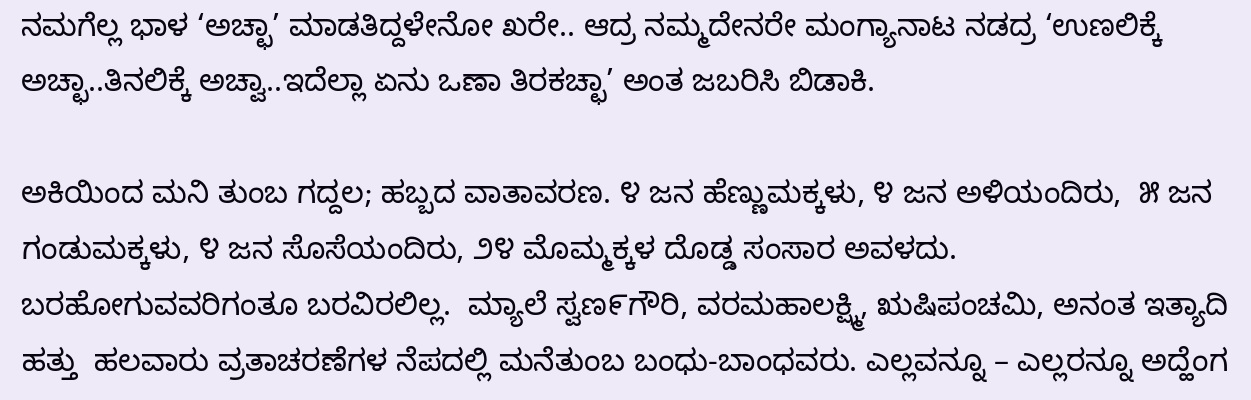ನಮಗೆಲ್ಲ ಭಾಳ ‘ಅಚ್ಛಾ’ ಮಾಡತಿದ್ದಳೇನೋ ಖರೇ.. ಆದ್ರ ನಮ್ಮದೇನರೇ ಮಂಗ್ಯಾನಾಟ ನಡದ್ರ ‘ಉಣಲಿಕ್ಕೆ ಅಚ್ಛಾ..ತಿನಲಿಕ್ಕೆ ಅಚ್ವಾ..ಇದೆಲ್ಲಾ ಏನು ಒಣಾ ತಿರಕಚ್ಛಾ’ ಅಂತ ಜಬರಿಸಿ ಬಿಡಾಕಿ.

ಅಕಿಯಿಂದ ಮನಿ ತುಂಬ ಗದ್ದಲ; ಹಬ್ಬದ ವಾತಾವರಣ. ೪ ಜನ ಹೆಣ್ಣುಮಕ್ಕಳು, ೪ ಜನ ಅಳಿಯಂದಿರು,  ೫ ಜನ ಗಂಡುಮಕ್ಕಳು, ೪ ಜನ ಸೊಸೆಯಂದಿರು, ೨೪ ಮೊಮ್ಮಕ್ಕಳ ದೊಡ್ಡ ಸಂಸಾರ ಅವಳದು. ಬರಹೋಗುವವರಿಗಂತೂ ಬರವಿರಲಿಲ್ಲ.  ಮ್ಯಾಲೆ ಸ್ವಣ೯ಗೌರಿ, ವರಮಹಾಲಕ್ಷ್ಮಿ, ಋಷಿಪಂಚಮಿ, ಅನಂತ ಇತ್ಯಾದಿ ಹತ್ತು  ಹಲವಾರು ವ್ರತಾಚರಣೆಗಳ ನೆಪದಲ್ಲಿ ಮನೆತುಂಬ ಬಂಧು-ಬಾಂಧವರು. ಎಲ್ಲವನ್ನೂ – ಎಲ್ಲರನ್ನೂ ಅದ್ಹೆಂಗ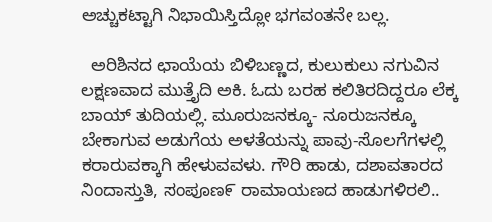ಅಚ್ಚುಕಟ್ಟಾಗಿ ನಿಭಾಯಿಸ್ತಿದ್ಲೋ ಭಗವಂತನೇ ಬಲ್ಲ.

  ಅರಿಶಿನದ ಛಾಯೆಯ ಬಿಳಿಬಣ್ಣದ, ಕುಲುಕುಲು ನಗುವಿನ ಲಕ್ಷಣವಾದ ಮುತ್ತೈದಿ ಅಕಿ. ಓದು ಬರಹ ಕಲಿತಿರದಿದ್ದರೂ ಲೆಕ್ಕ ಬಾಯ್ ತುದಿಯಲ್ಲಿ. ಮೂರುಜನಕ್ಕೂ- ನೂರುಜನಕ್ಕೂ ಬೇಕಾಗುವ ಅಡುಗೆಯ ಅಳತೆಯನ್ನು ಪಾವು-ಸೊಲಗೆಗಳಲ್ಲಿ ಕರಾರುವಕ್ಕಾಗಿ ಹೇಳುವವಳು. ಗೌರಿ ಹಾಡು, ದಶಾವತಾರದ ನಿಂದಾಸ್ತುತಿ, ಸಂಪೂಣ೯ ರಾಮಾಯಣದ ಹಾಡುಗಳಿರಲಿ..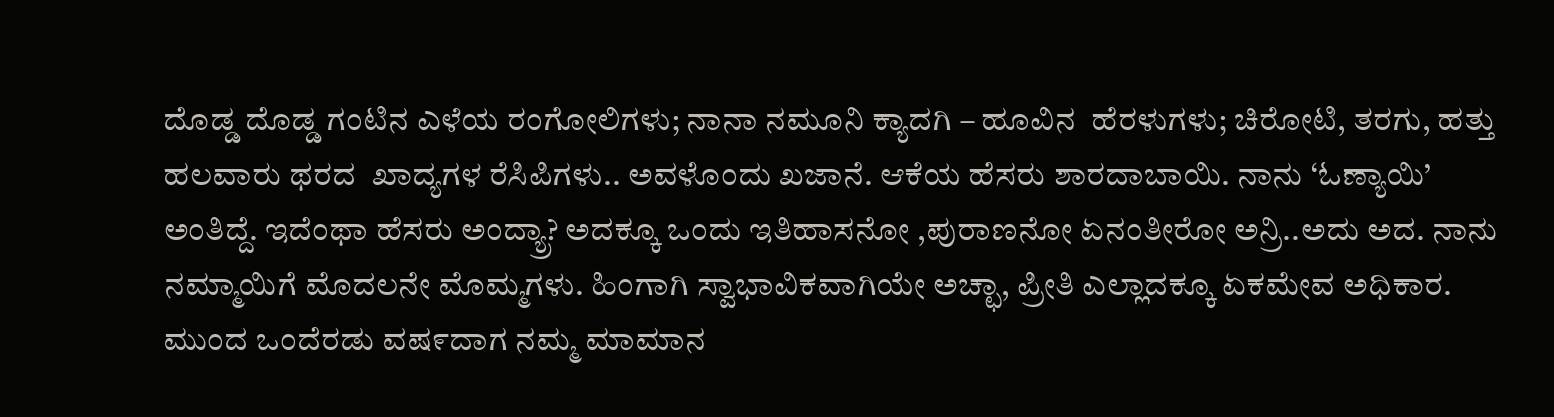ದೊಡ್ಡ ದೊಡ್ಡ ಗಂಟಿನ ಎಳೆಯ ರಂಗೋಲಿಗಳು; ನಾನಾ ನಮೂನಿ ಕ್ಯಾದಗಿ – ಹೂವಿನ  ಹೆರಳುಗಳು; ಚಿರೋಟಿ, ತರಗು, ಹತ್ತು ಹಲವಾರು ಥರದ  ಖಾದ್ಯಗಳ ರೆಸಿಪಿಗಳು.. ಅವಳೊಂದು ಖಜಾನೆ. ಆಕೆಯ ಹೆಸರು ಶಾರದಾಬಾಯಿ. ನಾನು ‘ಓಣ್ಯಾಯಿ’ ಅಂತಿದ್ದೆ. ಇದೆಂಥಾ ಹೆಸರು ಅಂದ್ಯ್ರಾ? ಅದಕ್ಕೂ ಒಂದು ಇತಿಹಾಸನೋ ,ಪುರಾಣನೋ ಏನಂತೀರೋ ಅನ್ರಿ..ಅದು ಅದ. ನಾನು ನಮ್ಮಾಯಿಗೆ ಮೊದಲನೇ ಮೊಮ್ಮಗಳು. ಹಿಂಗಾಗಿ ಸ್ವಾಭಾವಿಕವಾಗಿಯೇ ಅಚ್ಛಾ, ಪ್ರೀತಿ ಎಲ್ಲಾದಕ್ಕೂ ಏಕಮೇವ ಅಧಿಕಾರ. ಮುಂದ ಒಂದೆರಡು ವಷ೯ದಾಗ ನಮ್ಮ ಮಾಮಾನ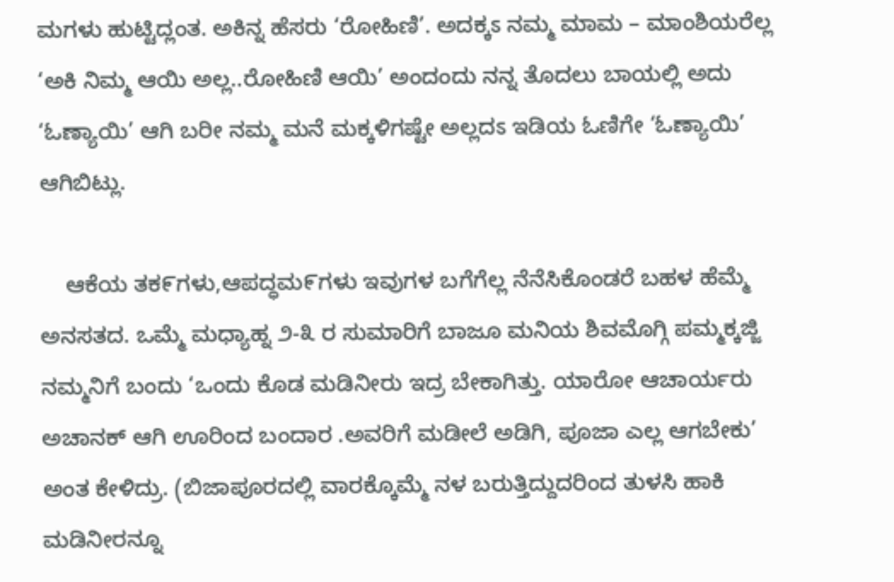ಮಗಳು ಹುಟ್ಟಿದ್ಲಂತ. ಅಕಿನ್ನ ಹೆಸರು ‘ರೋಹಿಣಿ’. ಅದಕ್ಕಽ ನಮ್ಮ ಮಾಮ – ಮಾಂಶಿಯರೆಲ್ಲ ‘ಅಕಿ ನಿಮ್ಮ ಆಯಿ ಅಲ್ಲ..ರೋಹಿಣಿ ಆಯಿ’ ಅಂದಂದು ನನ್ನ ತೊದಲು ಬಾಯಲ್ಲಿ ಅದು ‘ಓಣ್ಯಾಯಿ’ ಆಗಿ ಬರೀ ನಮ್ಮ ಮನೆ ಮಕ್ಕಳಿಗಷ್ಟೇ ಅಲ್ಲದಽ ಇಡಿಯ ಓಣಿಗೇ ‘ಓಣ್ಯಾಯಿ’ ಆಗಿಬಿಟ್ಲು.

    ಆಕೆಯ ತಕ೯ಗಳು,ಆಪದ್ಧಮ೯ಗಳು ಇವುಗಳ ಬಗೆಗೆಲ್ಲ ನೆನೆಸಿಕೊಂಡರೆ ಬಹಳ ಹೆಮ್ಮೆ ಅನಸತದ. ಒಮ್ಮೆ ಮಧ್ಯಾಹ್ನ ೨-೩ ರ ಸುಮಾರಿಗೆ ಬಾಜೂ ಮನಿಯ ಶಿವಮೊಗ್ಗಿ ಪಮ್ಮಕ್ಕಜ್ಜಿ ನಮ್ಮನಿಗೆ ಬಂದು ‘ಒಂದು ಕೊಡ ಮಡಿನೀರು ಇದ್ರ ಬೇಕಾಗಿತ್ತು. ಯಾರೋ ಆಚಾರ್ಯರು ಅಚಾನಕ್ ಆಗಿ ಊರಿಂದ ಬಂದಾರ .ಅವರಿಗೆ ಮಡೀಲೆ ಅಡಿಗಿ, ಪೂಜಾ ಎಲ್ಲ ಆಗಬೇಕು’ ಅಂತ ಕೇಳಿದ್ರು. (ಬಿಜಾಪೂರದಲ್ಲಿ ವಾರಕ್ಕೊಮ್ಮೆ ನಳ ಬರುತ್ತಿದ್ದುದರಿಂದ ತುಳಸಿ ಹಾಕಿ ಮಡಿನೀರನ್ನೂ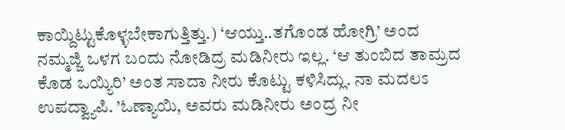ಕಾಯ್ದಿಟ್ಟುಕೊಳ್ಳಬೇಕಾಗುತ್ತಿತ್ತು.) ‘ಆಯ್ತು..ತಗೊಂಡ ಹೋಗ್ರಿ’ ಅಂದ ನಮ್ಮಜ್ಜಿ ಒಳಗ ಬಂದು ನೋಡಿದ್ರ ಮಡಿನೀರು ಇಲ್ಲ. ‘ಆ ತುಂಬಿದ ತಾಮ್ರದ ಕೊಡ ಒಯ್ಯಿರಿ’ ಅಂತ ಸಾದಾ ನೀರು ಕೊಟ್ಟು ಕಳಿಸಿದ್ಲು. ನಾ ಮದಲಽ ಉಪದ್ವ್ಯಾಪಿ. ’ಓಣ್ಯಾಯಿ, ಅವರು ಮಡಿನೀರು ಅಂದ್ರ ನೀ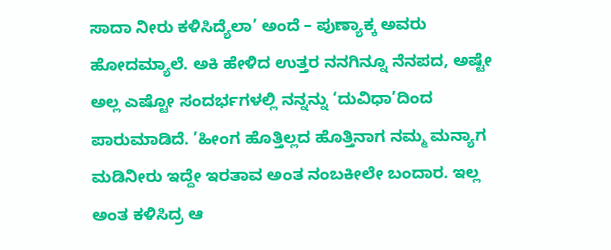ಸಾದಾ ನೀರು ಕಳಿಸಿದ್ಯೆಲಾ’ ಅಂದೆ – ಪುಣ್ಯಾಕ್ಕ ಅವರು ಹೋದಮ್ಯಾಲೆ. ಅಕಿ ಹೇಳಿದ ಉತ್ತರ ನನಗಿನ್ನೂ ನೆನಪದ, ಅಷ್ಟೇ ಅಲ್ಲ ಎಷ್ಟೋ ಸಂದರ್ಭಗಳಲ್ಲಿ ನನ್ನನ್ನು ‘ದುವಿಧಾ’ದಿಂದ  ಪಾರುಮಾಡಿದೆ. ’ಹೀಂಗ ಹೊತ್ತಿಲ್ಲದ ಹೊತ್ತಿನಾಗ ನಮ್ಮ ಮನ್ಯಾಗ ಮಡಿನೀರು ಇದ್ದೇ ಇರತಾವ ಅಂತ ನಂಬಕೀಲೇ ಬಂದಾರ. ಇಲ್ಲ ಅಂತ ಕಳಿಸಿದ್ರ ಆ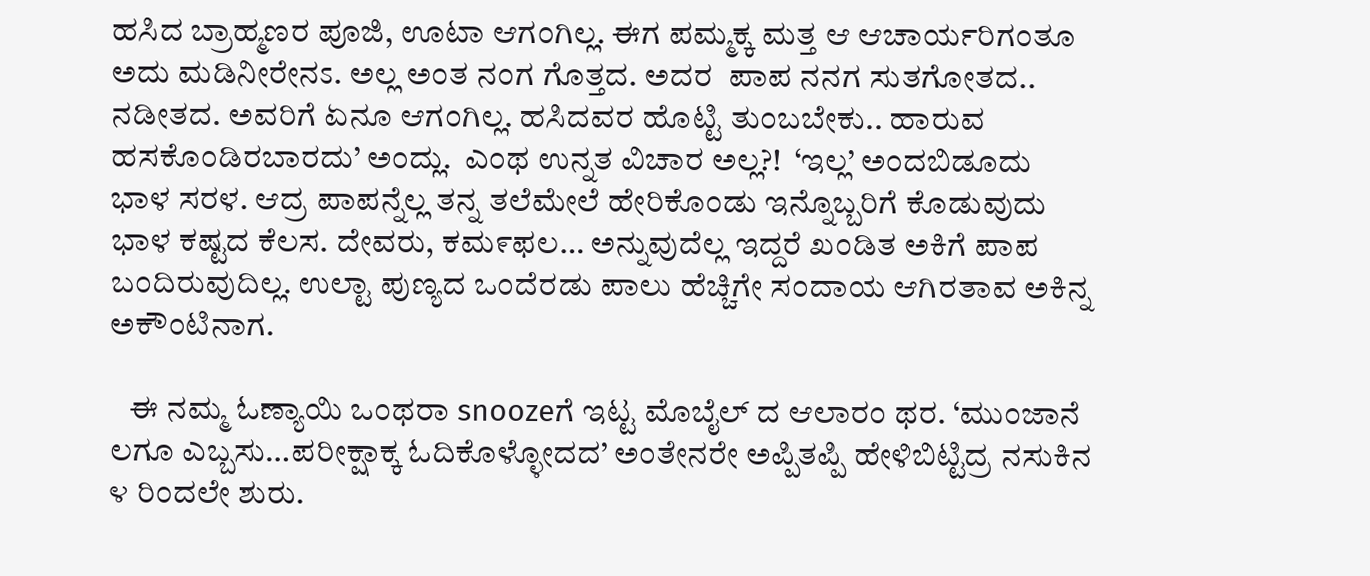ಹಸಿದ ಬ್ರಾಹ್ಮಣರ ಪೂಜಿ, ಊಟಾ ಆಗಂಗಿಲ್ಲ. ಈಗ ಪಮ್ಮಕ್ಕ ಮತ್ತ ಆ ಆಚಾರ್ಯರಿಗಂತೂ ಅದು ಮಡಿನೀರೇನಽ. ಅಲ್ಲ ಅಂತ ನಂಗ ಗೊತ್ತದ. ಅದರ  ಪಾಪ ನನಗ ಸುತಗೋತದ.. ನಡೀತದ. ಅವರಿಗೆ ಏನೂ ಆಗಂಗಿಲ್ಲ. ಹಸಿದವರ ಹೊಟ್ಟಿ ತುಂಬಬೇಕು.. ಹಾರುವ ಹಸಕೊಂಡಿರಬಾರದು’ ಅಂದ್ಲು.  ಎಂಥ ಉನ್ನತ ವಿಚಾರ ಅಲ್ಲ?!  ‘ಇಲ್ಲ’ ಅಂದಬಿಡೂದು ಭಾಳ ಸರಳ. ಆದ್ರ ಪಾಪನ್ನೆಲ್ಲ ತನ್ನ ತಲೆಮೇಲೆ ಹೇರಿಕೊಂಡು ಇನ್ನೊಬ್ಬರಿಗೆ ಕೊಡುವುದು ಭಾಳ ಕಷ್ಟದ ಕೆಲಸ. ದೇವರು, ಕಮ೯ಫಲ… ಅನ್ನುವುದೆಲ್ಲ ಇದ್ದರೆ ಖಂಡಿತ ಅಕಿಗೆ ಪಾಪ ಬಂದಿರುವುದಿಲ್ಲ. ಉಲ್ಟಾ ಪುಣ್ಯದ ಒಂದೆರಡು ಪಾಲು ಹೆಚ್ಚಿಗೇ ಸಂದಾಯ ಆಗಿರತಾವ ಅಕಿನ್ನ ಅಕೌಂಟಿನಾಗ.

   ಈ ನಮ್ಮ ಓಣ್ಯಾಯಿ ಒಂಥರಾ snoozeಗೆ ಇಟ್ಟ ಮೊಬೈಲ್ ದ ಆಲಾರಂ ಥರ. ‘ಮುಂಜಾನೆ ಲಗೂ ಎಬ್ಬಸು…ಪರೀಕ್ಷಾಕ್ಕ ಓದಿಕೊಳ್ಳೋದದ’ ಅಂತೇನರೇ ಅಪ್ಪಿತಪ್ಪಿ ಹೇಳಿಬಿಟ್ಟಿದ್ರ ನಸುಕಿನ ೪ ರಿಂದಲೇ ಶುರು.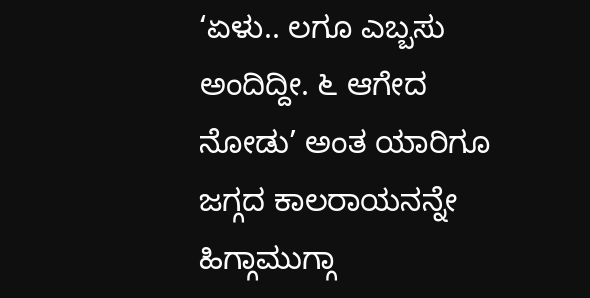‘ಏಳು.. ಲಗೂ ಎಬ್ಬಸು ಅಂದಿದ್ದೀ. ೬ ಆಗೇದ ನೋಡು’ ಅಂತ ಯಾರಿಗೂ ಜಗ್ಗದ ಕಾಲರಾಯನನ್ನೇ ಹಿಗ್ಗಾಮುಗ್ಗಾ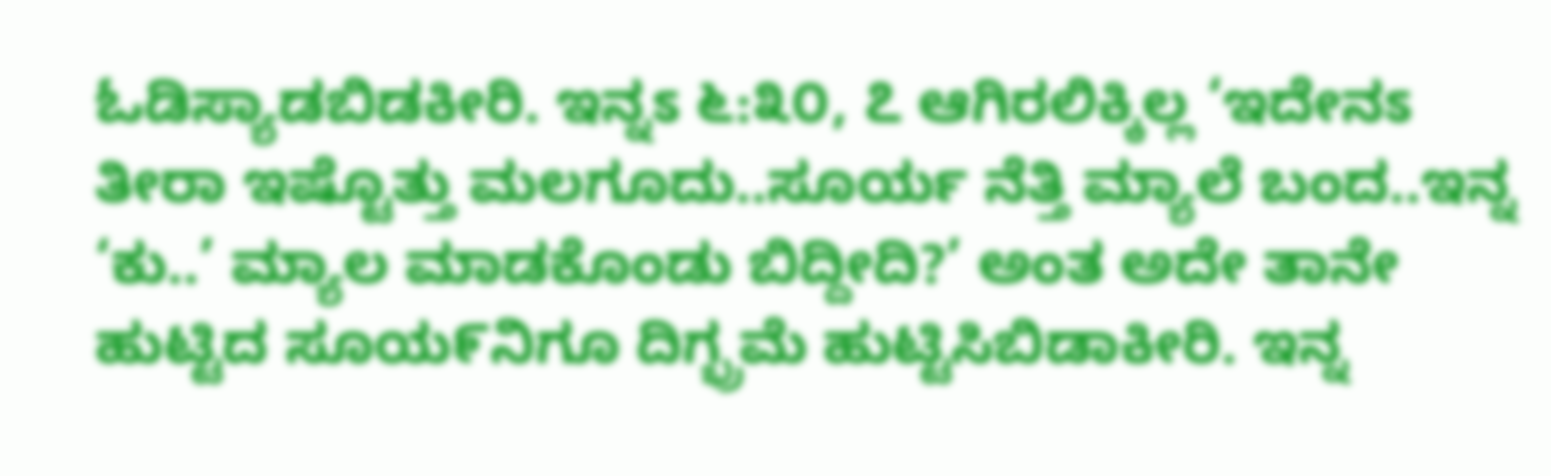ಓಡಿಸ್ಯಾಡಬಿಡಕೀರಿ. ಇನ್ನಽ ೬:೩೦, ೭ ಆಗಿರಲಿಕ್ಕಿಲ್ಲ ‘ಇದೇನಽ ತೀರಾ ಇಷ್ಟೊತ್ತು ಮಲಗೂದು..ಸೂರ್ಯ ನೆತ್ತಿ ಮ್ಯಾಲೆ ಬಂದ..ಇನ್ನ ‘ಕು..’ ಮ್ಯಾಲ ಮಾಡಕೊಂಡು ಬಿದ್ದೀದಿ?’ ಅಂತ ಅದೇ ತಾನೇ ಹುಟ್ಟಿದ ಸೂಯ೯ನಿಗೂ ದಿಗ್ಭ್ರಮೆ ಹುಟ್ಟಿಸಿಬಿಡಾಕೀರಿ. ಇನ್ನ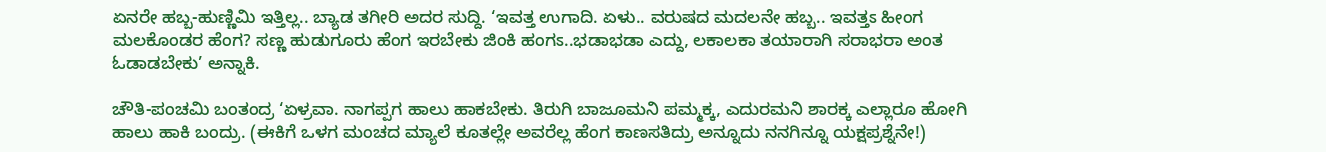ಏನರೇ ಹಬ್ಬ-ಹುಣ್ಣಿಮಿ ಇತ್ತಿಲ್ಲ.. ಬ್ಯಾಡ ತಗೀರಿ ಅದರ ಸುದ್ದಿ. ‘ಇವತ್ತ ಉಗಾದಿ. ಏಳು.. ವರುಷದ ಮದಲನೇ ಹಬ್ಬ.. ಇವತ್ತಽ ಹೀಂಗ ಮಲಕೊಂಡರ ಹೆಂಗ? ಸಣ್ಣ ಹುಡುಗೂರು ಹೆಂಗ ಇರಬೇಕು ಜಿಂಕಿ ಹಂಗಽ..ಭಡಾಭಡಾ ಎದ್ದು, ಲಕಾಲಕಾ ತಯಾರಾಗಿ ಸರಾಭರಾ ಅಂತ ಓಡಾಡಬೇಕು’ ಅನ್ನಾಕಿ.

ಚೌತಿ-ಪಂಚಮಿ ಬಂತಂದ್ರ ‘ಏಳ್ರವಾ. ನಾಗಪ್ಪಗ ಹಾಲು ಹಾಕಬೇಕು. ತಿರುಗಿ ಬಾಜೂಮನಿ ಪಮ್ಮಕ್ಕ, ಎದುರಮನಿ ಶಾರಕ್ಕ ಎಲ್ಲಾರೂ ಹೋಗಿ ಹಾಲು ಹಾಕಿ ಬಂದ್ರು. (ಈಕಿಗೆ ಒಳಗ ಮಂಚದ ಮ್ಯಾಲೆ ಕೂತಲ್ಲೇ ಅವರೆಲ್ಲ ಹೆಂಗ ಕಾಣಸತಿದ್ರು ಅನ್ನೂದು ನನಗಿನ್ನೂ ಯಕ್ಷಪ್ರಶ್ನೆನೇ!)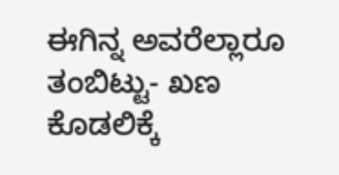ಈಗಿನ್ನ ಅವರೆಲ್ಲಾರೂ ತಂಬಿಟ್ಟು- ಖಣ ಕೊಡಲಿಕ್ಕೆ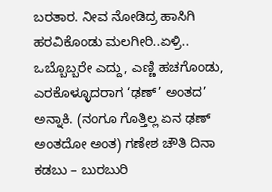ಬರತಾರ. ನೀವ ನೋಡಿದ್ರ ಹಾಸಿಗಿ ಹರವಿಕೊಂಡು ಮಲಗೀರಿ..ಏಳ್ರಿ.. ಒಬ್ಬೊಬ್ಬರೇ ಎದ್ದು, ಎಣ್ಣಿ ಹಚಗೊಂಡು, ಎರಕೊಳ್ಳೂದರಾಗ ‘ಢಣ್’ ಅಂತದ’  ಅನ್ನಾಕಿ. (ನಂಗೂ ಗೊತ್ತಿಲ್ಲ ಏನ ಢಣ್ ಅಂತದೋ ಅಂತ) ಗಣೇಶ ಚೌತಿ ದಿನಾ ಕಡಬು – ಬುರಬುರಿ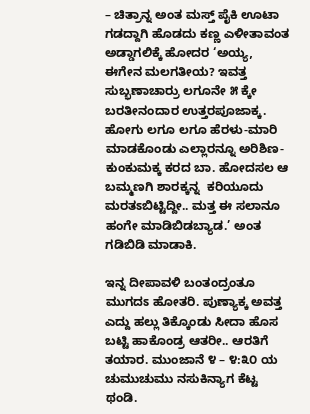– ಚಿತ್ರಾನ್ನ ಅಂತ ಮಸ್ತ್ ಪೈಕಿ ಊಟಾ ಗಡದ್ದಾಗಿ ಹೊಡದು ಕಣ್ಣ ಎಳೀತಾವಂತ ಅಡ್ಡಾಗಲಿಕ್ಕೆ ಹೋದರ ‘ಅಯ್ಯ, ಈಗೇನ ಮಲಗತೀಯ? ಇವತ್ತ ಸುಬ್ಭಣಾಚಾರ್ರು ಲಗೂನೇ ೫ ಕ್ಕೇ ಬರತೀನಂದಾರ ಉತ್ತರಪೂಜಾಕ್ಕ. ಹೋಗು ಲಗೂ ಲಗೂ ಹೆರಳು-ಮಾರಿ ಮಾಡಕೊಂಡು ಎಲ್ಲಾರನ್ನೂ ಅರಿಶಿಣ-ಕುಂಕುಮಕ್ಕ ಕರದ ಬಾ. ಹೋದಸಲ ಆ ಬಮ್ಮಣಗಿ ಶಾರಕ್ಕನ್ನ  ಕರಿಯೂದು ಮರತಽಬಿಟ್ಟಿದ್ದೀ.. ಮತ್ತ ಈ ಸಲಾನೂ ಹಂಗೇ ಮಾಡಿಬಿಡಬ್ಯಾಡ.’ ಅಂತ ಗಡಿಬಿಡಿ ಮಾಡಾಕಿ.

ಇನ್ನ ದೀಪಾವಳಿ ಬಂತಂದ್ರಂತೂ ಮುಗದಽ ಹೋತರಿ. ಪುಣ್ಯಾಕ್ಕ ಅವತ್ತ ಎದ್ದು ಹಲ್ಲು ತಿಕ್ಕೊಂಡು ಸೀದಾ ಹೊಸ ಬಟ್ಟಿ ಹಾಕೊಂಡ್ರ ಆತರೀ.. ಆರತಿಗೆ ತಯಾರ. ಮುಂಜಾನೆ ೪ – ೪:೩೦ ಯ ಚುಮುಚುಮು ನಸುಕಿನ್ಯಾಗ ಕೆಟ್ಟ ಥಂಡಿ.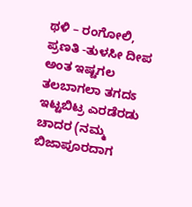ಥಳಿ – ರಂಗೋಲಿ, ಪ್ರಣತಿ -ತುಳಸೀ ದೀಪ ಅಂತ ಇಷ್ಟಗಲ ತಲಬಾಗಲಾ ತಗದಽ ಇಟ್ಟಬಿಟ್ರ ಎರಡೆರಡು ಚಾದರ (ನಮ್ಮ ಬಿಜಾಪೂರದಾಗ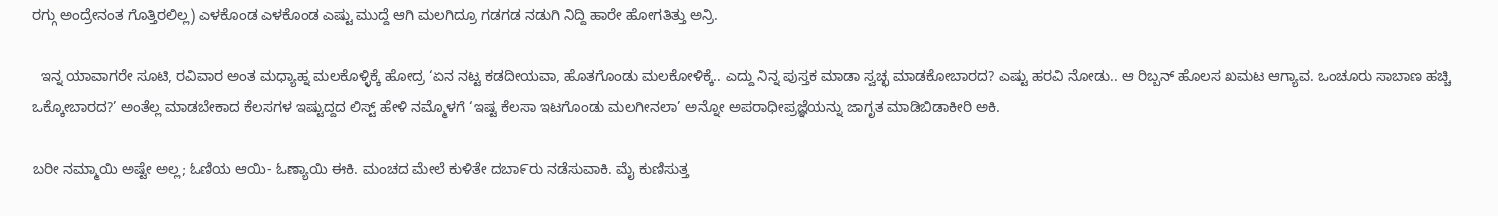ರಗ್ಗು ಅಂದ್ರೇನಂತ ಗೊತ್ತಿರಲಿಲ್ಲ) ಎಳಕೊಂಡ ಎಳಕೊಂಡ ಎಷ್ಟು ಮುದ್ದೆ ಆಗಿ ಮಲಗಿದ್ರೂ ಗಡಗಡ ನಡುಗಿ ನಿದ್ದಿ ಹಾರೇ ಹೋಗತಿತ್ತು ಅನ್ರಿ.

  ಇನ್ನ ಯಾವಾಗರೇ ಸೂಟಿ, ರವಿವಾರ ಅಂತ ಮಧ್ಯಾಹ್ನ ಮಲಕೊಳ್ಳಿಕ್ಕೆ ಹೋದ್ರ ‘ಏನ ನಟ್ಟ ಕಡದೀಯವಾ, ಹೊತಗೊಂಡು ಮಲಕೋಳಿಕ್ಕೆ.. ಎದ್ದು ನಿನ್ನ ಪುಸ್ತಕ ಮಾಡಾ ಸ್ವಚ್ಛ ಮಾಡಕೋಬಾರದ? ಎಷ್ಟು ಹರವಿ ನೋಡು.. ಆ ರಿಬ್ಬನ್ ಹೊಲಸ ಖಮಟ ಆಗ್ಯಾವ. ಒಂಚೂರು ಸಾಬಾಣ ಹಚ್ಚಿ ಒಕ್ಕೋಬಾರದ?’ ಅಂತೆಲ್ಲ ಮಾಡಬೇಕಾದ ಕೆಲಸಗಳ ಇಷ್ಟುದ್ದದ ಲಿಸ್ಟ್ ಹೇಳಿ ನಮ್ಮೊಳಗೆ ‘ಇಷ್ಟ ಕೆಲಸಾ ಇಟಗೊಂಡು ಮಲಗೀನಲಾ’ ಅನ್ನೋ ಅಪರಾಧೀಪ್ರಜ್ಞೆಯನ್ನು ಜಾಗೃತ ಮಾಡಿಬಿಡಾಕೀರಿ ಅಕಿ.

ಬರೀ ನಮ್ಮಾಯಿ ಅಷ್ಟೇ ಅಲ್ಲ; ಓಣಿಯ ಆಯಿ- ಓಣ್ಯಾಯಿ ಈಕಿ. ಮಂಚದ ಮೇಲೆ ಕುಳಿತೇ ದಬಾ೯ರು ನಡೆಸುವಾಕಿ. ಮೈ ಕುಣಿಸುತ್ತ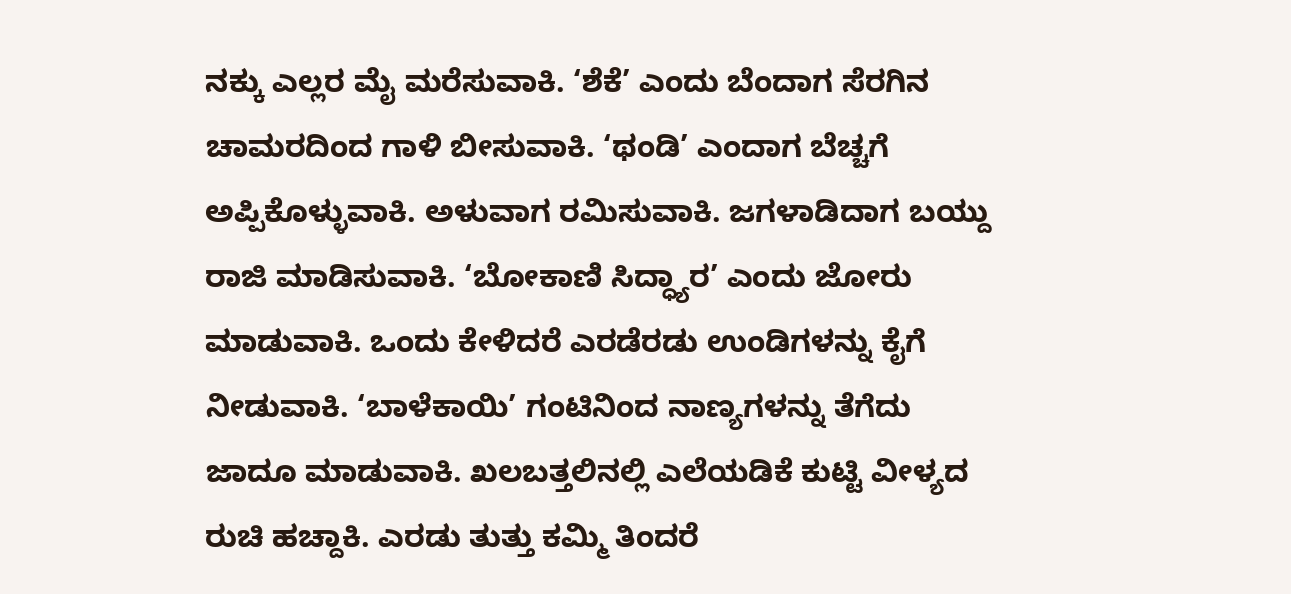ನಕ್ಕು ಎಲ್ಲರ ಮೈ ಮರೆಸುವಾಕಿ. ‘ಶೆಕೆ’ ಎಂದು ಬೆಂದಾಗ ಸೆರಗಿನ ಚಾಮರದಿಂದ ಗಾಳಿ ಬೀಸುವಾಕಿ. ‘ಥಂಡಿ’ ಎಂದಾಗ ಬೆಚ್ಚಗೆ ಅಪ್ಪಿಕೊಳ್ಳುವಾಕಿ. ಅಳುವಾಗ ರಮಿಸುವಾಕಿ. ಜಗಳಾಡಿದಾಗ ಬಯ್ದು ರಾಜಿ ಮಾಡಿಸುವಾಕಿ. ‘ಬೋಕಾಣಿ ಸಿದ್ಧ್ಯಾರ’ ಎಂದು ಜೋರು ಮಾಡುವಾಕಿ. ಒಂದು ಕೇಳಿದರೆ ಎರಡೆರಡು ಉಂಡಿಗಳನ್ನು ಕೈಗೆ ನೀಡುವಾಕಿ. ‘ಬಾಳೆಕಾಯಿ’ ಗಂಟಿನಿಂದ ನಾಣ್ಯಗಳನ್ನು ತೆಗೆದು ಜಾದೂ ಮಾಡುವಾಕಿ. ಖಲಬತ್ತಲಿನಲ್ಲಿ ಎಲೆಯಡಿಕೆ ಕುಟ್ಟಿ ವೀಳ್ಯದ ರುಚಿ ಹಚ್ದಾಕಿ. ಎರಡು ತುತ್ತು ಕಮ್ಮಿ ತಿಂದರೆ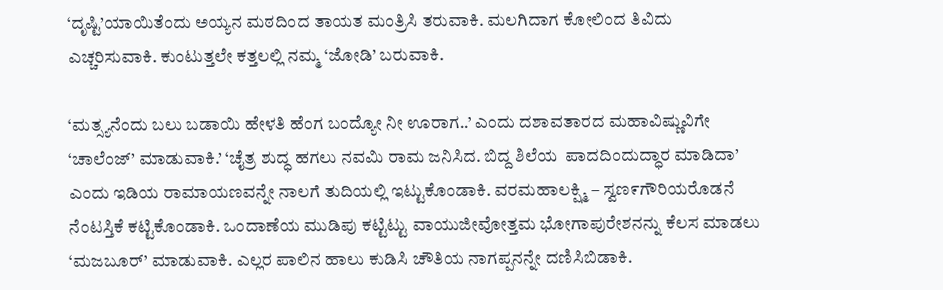‘ದೃಷ್ಟಿ’ಯಾಯಿತೆಂದು ಅಯ್ಯನ ಮಠದಿಂದ ತಾಯತ ಮಂತ್ರಿಸಿ ತರುವಾಕಿ. ಮಲಗಿದಾಗ ಕೋಲಿಂದ ತಿವಿದು ಎಚ್ಚರಿಸುವಾಕಿ. ಕುಂಟುತ್ತಲೇ ಕತ್ತಲಲ್ಲಿ ನಮ್ಮ ‘ಜೋಡಿ’ ಬರುವಾಕಿ.

‘ಮತ್ಸ್ಯನೆಂದು ಬಲು ಬಡಾಯಿ ಹೇಳತಿ ಹೆಂಗ ಬಂದ್ಯೋ ನೀ ಊರಾಗ..’ ಎಂದು ದಶಾವತಾರದ ಮಹಾವಿಷ್ಣುವಿಗೇ ‘ಚಾಲೆಂಜ್’ ಮಾಡುವಾಕಿ.’ ‘ಚೈತ್ರ ಶುದ್ಧ ಹಗಲು ನವಮಿ ರಾಮ ಜನಿಸಿದ. ಬಿದ್ದ ಶಿಲೆಯ  ಪಾದದಿಂದುದ್ಧಾರ ಮಾಡಿದಾ’ ಎಂದು ಇಡಿಯ ರಾಮಾಯಣವನ್ನೇ ನಾಲಗೆ ತುದಿಯಲ್ಲಿ ಇಟ್ಟುಕೊಂಡಾಕಿ. ವರಮಹಾಲಕ್ಷ್ಮಿ – ಸ್ವಣ೯ಗೌರಿಯರೊಡನೆ ನೆಂಟಸ್ತಿಕೆ ಕಟ್ಟಿಕೊಂಡಾಕಿ. ಒಂದಾಣೆಯ ಮುಡಿಪು ಕಟ್ಟಿಟ್ಟು ವಾಯುಜೀವೋತ್ತಮ ಭೋಗಾಪುರೇಶನನ್ನು ಕೆಲಸ ಮಾಡಲು ‘ಮಜಬೂರ್’ ಮಾಡುವಾಕಿ. ಎಲ್ಲರ ಪಾಲಿನ ಹಾಲು ಕುಡಿಸಿ ಚೌತಿಯ ನಾಗಪ್ಪನನ್ನೇ ದಣಿಸಿಬಿಡಾಕಿ.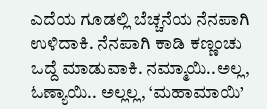ಎದೆಯ ಗೂಡಲ್ಲಿ ಬೆಚ್ಚನೆಯ ನೆನಪಾಗಿ ಉಳಿದಾಕಿ. ನೆನಪಾಗಿ ಕಾಡಿ ಕಣ್ಣಂಚು ಒದ್ದೆ ಮಾಡುವಾಕಿ. ನಮ್ಮಾಯಿ..ಅಲ್ಲ, ಓಣ್ಯಾಯಿ.. ಅಲ್ಲಲ್ಲ, ‘ಮಹಾಮಾಯಿ’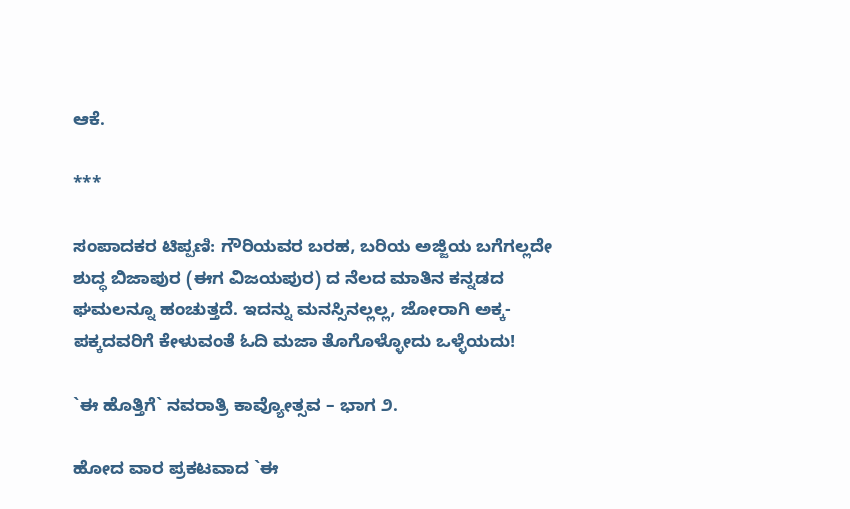ಆಕೆ.

***

ಸಂಪಾದಕರ ಟಿಪ್ಪಣಿ: ಗೌರಿಯವರ ಬರಹ, ಬರಿಯ ಅಜ್ಜಿಯ ಬಗೆಗಲ್ಲದೇ ಶುದ್ಧ ಬಿಜಾಪುರ (ಈಗ ವಿಜಯಪುರ) ದ ನೆಲದ ಮಾತಿನ ಕನ್ನಡದ ಘಮಲನ್ನೂ ಹಂಚುತ್ತದೆ. ಇದನ್ನು ಮನಸ್ಸಿನಲ್ಲಲ್ಲ, ಜೋರಾಗಿ ಅಕ್ಕ-ಪಕ್ಕದವರಿಗೆ ಕೇಳುವಂತೆ ಓದಿ ಮಜಾ ತೊಗೊಳ್ಳೋದು ಒಳ್ಳೆಯದು!

`ಈ ಹೊತ್ತಿಗೆ` ನವರಾತ್ರಿ ಕಾವ್ಯೋತ್ಸವ – ಭಾಗ ೨.

ಹೋದ ವಾರ ಪ್ರಕಟವಾದ `ಈ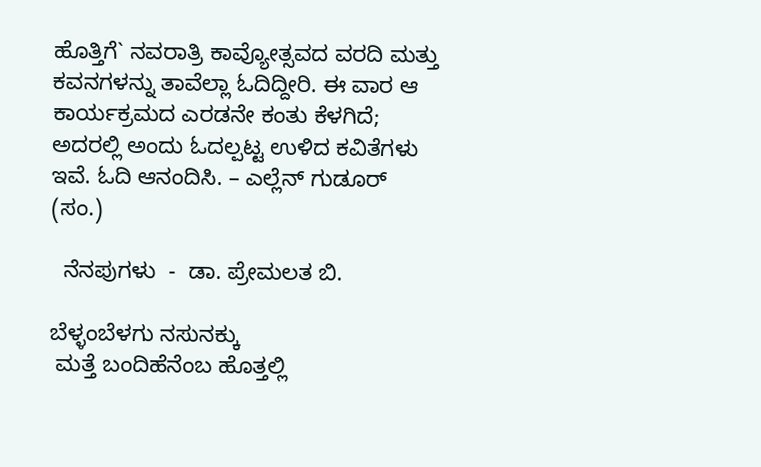ಹೊತ್ತಿಗೆ` ನವರಾತ್ರಿ ಕಾವ್ಯೋತ್ಸವದ ವರದಿ ಮತ್ತು ಕವನಗಳನ್ನು ತಾವೆಲ್ಲಾ ಓದಿದ್ದೀರಿ. ಈ ವಾರ ಆ ಕಾರ್ಯಕ್ರಮದ ಎರಡನೇ ಕಂತು ಕೆಳಗಿದೆ; ಅದರಲ್ಲಿ ಅಂದು ಓದಲ್ಪಟ್ಟ ಉಳಿದ ಕವಿತೆಗಳು ಇವೆ. ಓದಿ ಆನಂದಿಸಿ. – ಎಲ್ಲೆನ್ ಗುಡೂರ್ (ಸಂ.)

  ನೆನಪುಗಳು  -  ಡಾ. ಪ್ರೇಮಲತ ಬಿ.

ಬೆಳ್ಳಂಬೆಳಗು ನಸುನಕ್ಕು
 ಮತ್ತೆ ಬಂದಿಹೆನೆಂಬ ಹೊತ್ತಲ್ಲಿ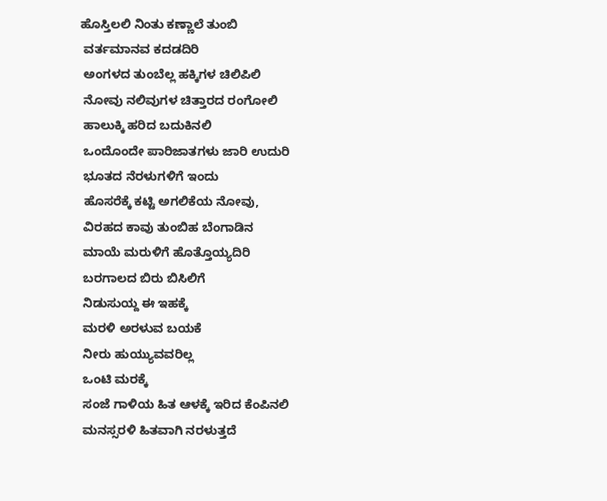ಹೊಸ್ತಿಲಲಿ ನಿಂತು ಕಣ್ಣಾಲೆ ತುಂಬಿ
 ವರ್ತಮಾನವ ಕದಡದಿರಿ
 ಅಂಗಳದ ತುಂಬೆಲ್ಲ ಹಕ್ಕಿಗಳ ಚಿಲಿಪಿಲಿ
 ನೋವು ನಲಿವುಗಳ ಚಿತ್ತಾರದ ರಂಗೋಲಿ
 ಹಾಲುಕ್ಕಿ ಹರಿದ ಬದುಕಿನಲಿ
 ಒಂದೊಂದೇ ಪಾರಿಜಾತಗಳು ಜಾರಿ ಉದುರಿ
 ಭೂತದ ನೆರಳುಗಳಿಗೆ ಇಂದು
 ಹೊಸರೆಕ್ಕೆ ಕಟ್ಟಿ ಅಗಲಿಕೆಯ ನೋವು,
 ವಿರಹದ ಕಾವು ತುಂಬಿಹ ಬೆಂಗಾಡಿನ
 ಮಾಯೆ ಮರುಳಿಗೆ ಹೊತ್ತೊಯ್ಯದಿರಿ
 ಬರಗಾಲದ ಬಿರು ಬಿಸಿಲಿಗೆ
 ನಿಡುಸುಯ್ದ ಈ ಇಹಕ್ಕೆ
 ಮರಳಿ ಅರಳುವ ಬಯಕೆ
 ನೀರು ಹುಯ್ಯುವವರಿಲ್ಲ
 ಒಂಟಿ ಮರಕ್ಕೆ
 ಸಂಜೆ ಗಾಳಿಯ ಹಿತ ಆಳಕ್ಕೆ ಇರಿದ ಕೆಂಪಿನಲಿ
 ಮನಸ್ಸರಳಿ ಹಿತವಾಗಿ ನರಳುತ್ತದೆ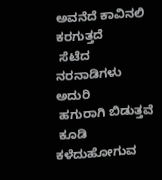ಅವನೆದೆ ಕಾವಿನಲಿ ಕರಗುತ್ತದೆ
 ಸೆಟೆದ ನರನಾಡಿಗಳು ಅದುರಿ
 ಹಗುರಾಗಿ ಬಿಡುತ್ತವೆ
 ಕೂಡಿ ಕಳೆದುಹೋಗುವ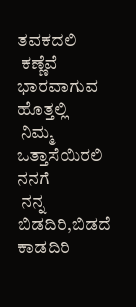ತವಕದಲಿ
 ಕಣ್ಣೆವೆ ಭಾರವಾಗುವ ಹೊತ್ತಲ್ಲಿ
 ನಿಮ್ಮ ಒತ್ತಾಸೆಯಿರಲಿ ನನಗೆ
 ನನ್ನ ಬಿಡದಿರಿ,ಬಿಡದೆ ಕಾಡದಿರಿ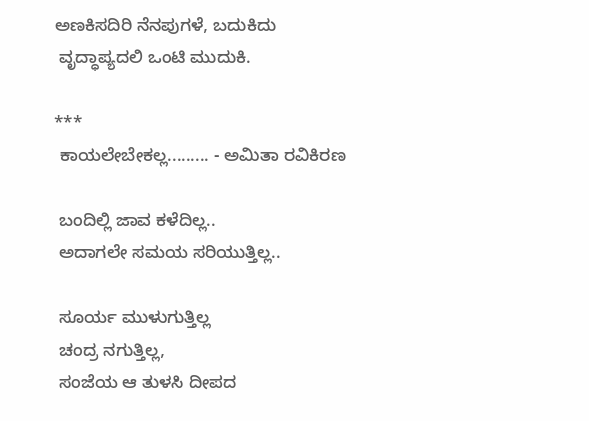ಅಣಕಿಸದಿರಿ ನೆನಪುಗಳೆ, ಬದುಕಿದು
 ವೃದ್ಧಾಪ್ಯದಲಿ ಒಂಟಿ ಮುದುಕಿ.

***
 ಕಾಯಲೇಬೇಕಲ್ಲ......... - ಅಮಿತಾ ರವಿಕಿರಣ

 ಬಂದಿಲ್ಲಿ ಜಾವ ಕಳೆದಿಲ್ಲ..
 ಅದಾಗಲೇ ಸಮಯ ಸರಿಯುತ್ತಿಲ್ಲ..

 ಸೂರ್ಯ ಮುಳುಗುತ್ತಿಲ್ಲ
 ಚಂದ್ರ ನಗುತ್ತಿಲ್ಲ,
 ಸಂಜೆಯ ಆ ತುಳಸಿ ದೀಪದ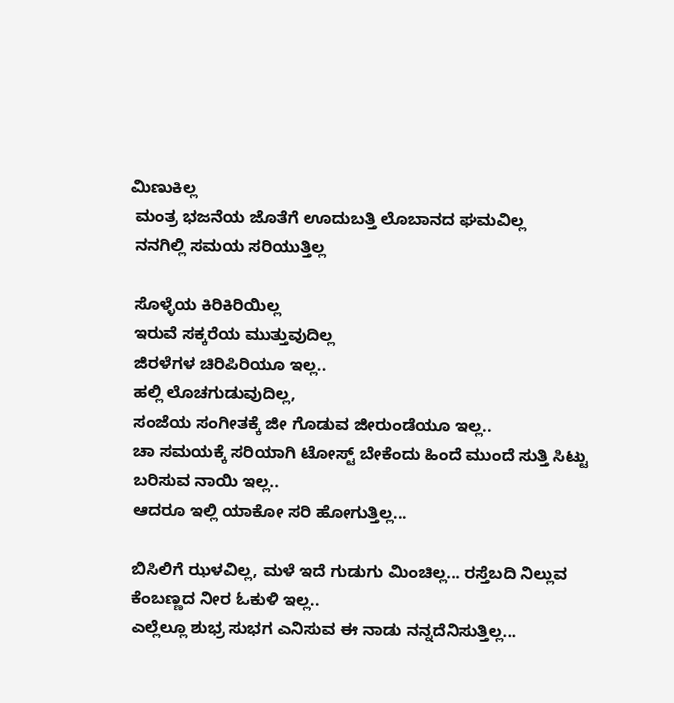ಮಿಣುಕಿಲ್ಲ
 ಮಂತ್ರ ಭಜನೆಯ ಜೊತೆಗೆ ಊದುಬತ್ತಿ ಲೊಬಾನದ ಘಮವಿಲ್ಲ
 ನನಗಿಲ್ಲಿ ಸಮಯ ಸರಿಯುತ್ತಿಲ್ಲ

 ಸೊಳ್ಳೆಯ ಕಿರಿಕಿರಿಯಿಲ್ಲ
 ಇರುವೆ ಸಕ್ಕರೆಯ ಮುತ್ತುವುದಿಲ್ಲ
 ಜಿರಳೆಗಳ ಚಿರಿಪಿರಿಯೂ ಇಲ್ಲ..
 ಹಲ್ಲಿ ಲೊಚಗುಡುವುದಿಲ್ಲ,
 ಸಂಜೆಯ ಸಂಗೀತಕ್ಕೆ ಜೀ ಗೊಡುವ ಜೀರುಂಡೆಯೂ ಇಲ್ಲ..
 ಚಾ ಸಮಯಕ್ಕೆ ಸರಿಯಾಗಿ ಟೋಸ್ಟ್ ಬೇಕೆಂದು ಹಿಂದೆ ಮುಂದೆ ಸುತ್ತಿ ಸಿಟ್ಟು
 ಬರಿಸುವ ನಾಯಿ ಇಲ್ಲ..
 ಆದರೂ ಇಲ್ಲಿ ಯಾಕೋ ಸರಿ ಹೋಗುತ್ತಿಲ್ಲ...

 ಬಿಸಿಲಿಗೆ ಝಳವಿಲ್ಲ, ಮಳೆ ಇದೆ ಗುಡುಗು ಮಿಂಚಿಲ್ಲ... ರಸ್ತೆಬದಿ ನಿಲ್ಲುವ
 ಕೆಂಬಣ್ಣದ ನೀರ ಓಕುಳಿ ಇಲ್ಲ..
 ಎಲ್ಲೆಲ್ಲೂ ಶುಭ್ರ ಸುಭಗ ಎನಿಸುವ ಈ ನಾಡು ನನ್ನದೆನಿಸುತ್ತಿಲ್ಲ...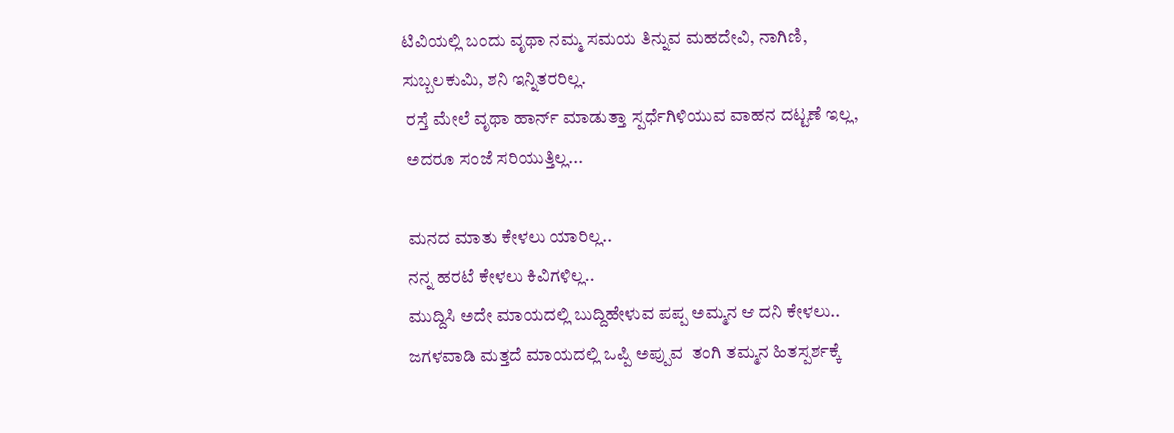ಟಿವಿಯಲ್ಲಿ ಬಂದು ವೃಥಾ ನಮ್ಮ ಸಮಯ ತಿನ್ನುವ ಮಹದೇವಿ, ನಾಗಿಣಿ,
ಸುಬ್ಬಲಕುಮಿ, ಶನಿ ಇನ್ನಿತರರಿಲ್ಲ.
 ರಸ್ತೆ ಮೇಲೆ ವೃಥಾ ಹಾರ್ನ್ ಮಾಡುತ್ತಾ ಸ್ಪರ್ಧೆಗಿಳಿಯುವ ವಾಹನ ದಟ್ಟಣೆ ಇಲ್ಲ,
 ಅದರೂ ಸಂಜೆ ಸರಿಯುತ್ತಿಲ್ಲ...

 ಮನದ ಮಾತು ಕೇಳಲು ಯಾರಿಲ್ಲ..
 ನನ್ನ ಹರಟೆ ಕೇಳಲು ಕಿವಿಗಳಿಲ್ಲ..
 ಮುದ್ದಿಸಿ ಅದೇ ಮಾಯದಲ್ಲಿ ಬುದ್ದಿಹೇಳುವ ಪಪ್ಪ ಅಮ್ಮನ ಆ ದನಿ ಕೇಳಲು..
 ಜಗಳವಾಡಿ ಮತ್ತದೆ ಮಾಯದಲ್ಲಿ ಒಪ್ಪಿ ಅಪ್ಪುವ  ತಂಗಿ ತಮ್ಮನ ಹಿತಸ್ಪರ್ಶಕ್ಕೆ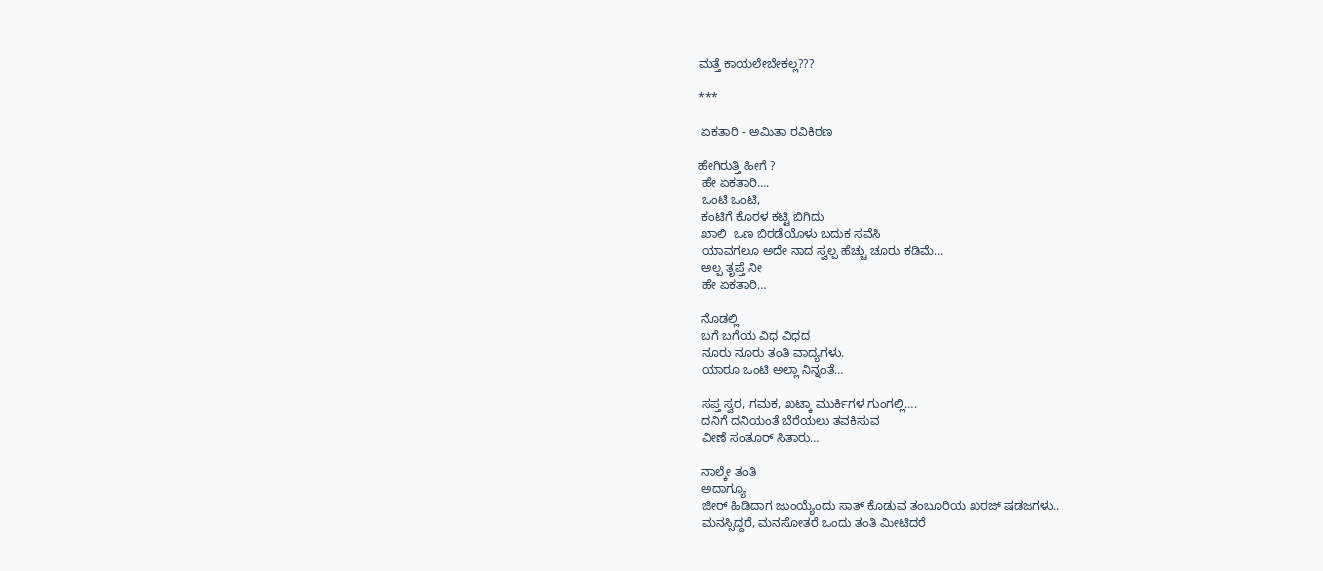ಮತ್ತೆ ಕಾಯಲೇಬೇಕಲ್ಲ???

***

 ಏಕತಾರಿ - ಅಮಿತಾ ರವಿಕಿರಣ

ಹೇಗಿರುತ್ತಿ ಹೀಗೆ ?
 ಹೇ ಏಕತಾರಿ….
 ಒಂಟಿ ಒಂಟಿ,
 ಕಂಟಿಗೆ ಕೊರಳ ಕಟ್ಟಿ ಬಿಗಿದು
 ಖಾಲಿ  ಒಣ ಬಿರಡೆಯೊಳು ಬದುಕ ಸವೆಸಿ
 ಯಾವಗಲೂ ಅದೇ ನಾದ ಸ್ವಲ್ಪ ಹೆಚ್ಚು ಚೂರು ಕಡಿಮೆ...
 ಅಲ್ಪ ತೃಪ್ತೆ ನೀ
 ಹೇ ಏಕತಾರಿ…

 ನೊಡಲ್ಲಿ
 ಬಗೆ ಬಗೆಯ ವಿಧ ವಿಧದ
 ನೂರು ನೂರು ತಂತಿ ವಾದ್ಯಗಳು‌.
 ಯಾರೂ ಒಂಟಿ ಅಲ್ಲಾ ನಿನ್ನಂತೆ…

 ಸಪ್ತ ಸ್ವರ, ಗಮಕ, ಖಟ್ಕಾ ಮುರ್ಕಿಗಳ ಗುಂಗಲ್ಲಿ….
 ದನಿಗೆ ದನಿಯಂತೆ ಬೆರೆಯಲು ತವಕಿಸುವ
 ವೀಣೆ ಸಂತೂರ್ ಸಿತಾರು…

 ನಾಲ್ಕೇ ತಂತಿ
 ಅದಾಗ್ಯೂ
 ಜೀರ್ ಹಿಡಿದಾಗ ಜುಂಯ್ಯೆಂದು ಸಾತ್ ಕೊಡುವ ತಂಬೂರಿಯ ಖರಜ್ ಷಡಜಗಳು..
 ಮನಸ್ಸಿದ್ದರೆ, ಮನಸೋತರೆ ಒಂದು ತಂತಿ ಮೀಟಿದರೆ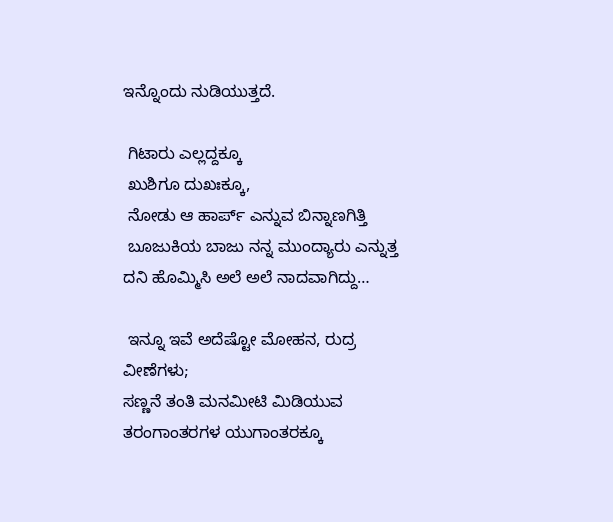ಇನ್ನೊಂದು ನುಡಿಯುತ್ತದೆ.

 ಗಿಟಾರು ಎಲ್ಲದ್ದಕ್ಕೂ
 ಖುಶಿಗೂ ದುಖಃಕ್ಕೂ,
 ನೋಡು ಆ ಹಾರ್ಪ್ ಎನ್ನುವ ಬಿನ್ನಾಣಗಿತ್ತಿ
 ಬೂಜುಕಿಯ ಬಾಜು ನನ್ನ ಮುಂದ್ಯಾರು ಎನ್ನುತ್ತ ದನಿ ಹೊಮ್ಮಿಸಿ ಅಲೆ ಅಲೆ ನಾದವಾಗಿದ್ದು…

 ಇನ್ನೂ ಇವೆ ಅದೆಷ್ಟೋ ಮೋಹನ, ರುದ್ರ ವೀಣೆಗಳು;
ಸಣ್ಣನೆ ತಂತಿ ಮನಮೀಟಿ ಮಿಡಿಯುವ
ತರಂಗಾಂತರಗಳ ಯುಗಾಂತರಕ್ಕೂ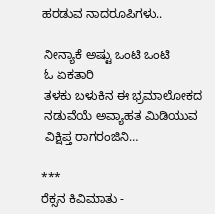ಹರಡುವ ನಾದರೂಪಿಗಳು..

 ನೀನ್ಯಾಕೆ ಅಷ್ಟು ಒಂಟಿ ಒಂಟಿ
 ಓ ಏಕತಾರಿ
 ತಳಕು ಬಳುಕಿನ ಈ ಭ್ರಮಾಲೋಕದ
 ನಡುವೆಯೆ ಅವ್ಯಾಹತ ಮಿಡಿಯುವ
 ವಿಕ್ಷಿಪ್ತ ರಾಗರಂಜಿನಿ…

***
ರೆಕ್ಸನ ಕಿವಿಮಾತು -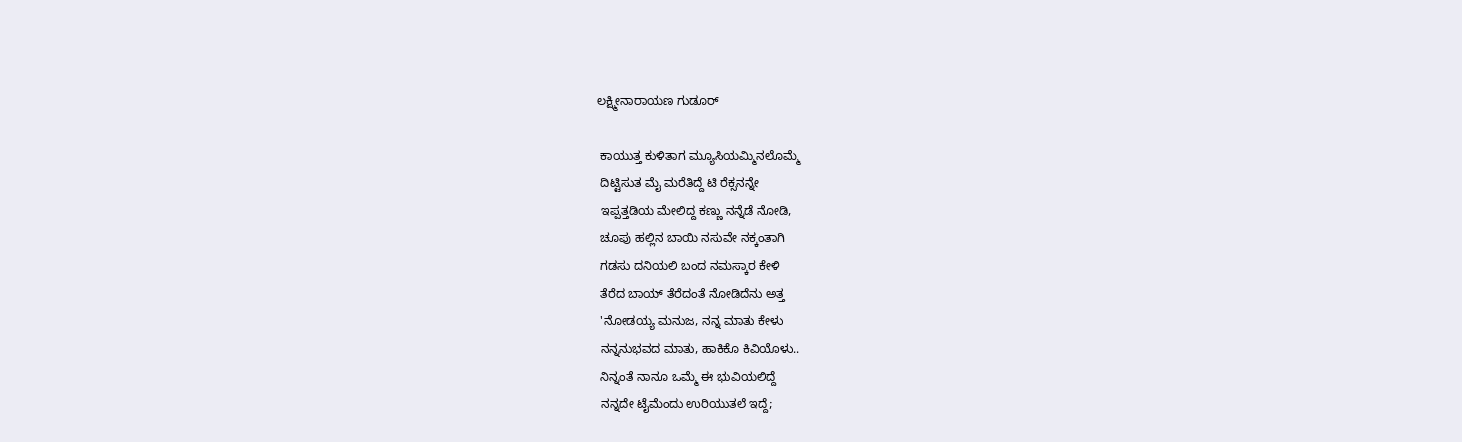ಲಕ್ಷ್ಮೀನಾರಾಯಣ ಗುಡೂರ್

 ಕಾಯುತ್ತ ಕುಳಿತಾಗ ಮ್ಯೂಸಿಯಮ್ಮಿನಲೊಮ್ಮೆ
 ದಿಟ್ಟಿಸುತ ಮೈ ಮರೆತಿದ್ದೆ ಟಿ ರೆಕ್ಸನನ್ನೇ
 ಇಪ್ಪತ್ತಡಿಯ ಮೇಲಿದ್ದ ಕಣ್ಣು ನನ್ನೆಡೆ ನೋಡಿ,
 ಚೂಪು ಹಲ್ಲಿನ ಬಾಯಿ ನಸುವೇ ನಕ್ಕಂತಾಗಿ
 ಗಡಸು ದನಿಯಲಿ ಬಂದ ನಮಸ್ಕಾರ ಕೇಳಿ
 ತೆರೆದ ಬಾಯ್ ತೆರೆದಂತೆ ನೋಡಿದೆನು ಅತ್ತ
 'ನೋಡಯ್ಯ ಮನುಜ, ನನ್ನ ಮಾತು ಕೇಳು
 ನನ್ನನುಭವದ ಮಾತು, ಹಾಕಿಕೊ ಕಿವಿಯೊಳು..
 ನಿನ್ನಂತೆ ನಾನೂ ಒಮ್ಮೆ ಈ ಭುವಿಯಲಿದ್ದೆ
 ನನ್ನದೇ ಟೈಮೆಂದು ಉರಿಯುತಲೆ ಇದ್ದೆ;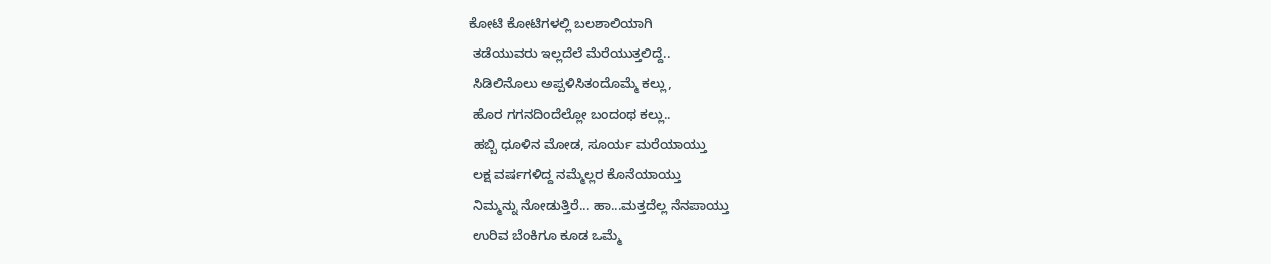ಕೋಟಿ ಕೋಟಿಗಳಲ್ಲಿ ಬಲಶಾಲಿಯಾಗಿ
 ತಡೆಯುವರು ಇಲ್ಲದೆಲೆ ಮೆರೆಯುತ್ತಲಿದ್ದೆ..
 ಸಿಡಿಲಿನೊಲು ಅಪ್ಪಳಿಸಿತಂದೊಮ್ಮೆ ಕಲ್ಲು,
 ಹೊರ ಗಗನದಿಂದೆಲ್ಲೋ ಬಂದಂಥ ಕಲ್ಲು..
 ಹಬ್ಬಿ ಧೂಳಿನ ಮೋಡ, ಸೂರ್ಯ ಮರೆಯಾಯ್ತು
 ಲಕ್ಷ ವರ್ಷಗಳಿದ್ದ ನಮ್ಮೆಲ್ಲರ ಕೊನೆಯಾಯ್ತು
 ನಿಮ್ಮನ್ನು ನೋಡುತ್ತಿರೆ... ಹಾ...ಮತ್ತದೆಲ್ಲ ನೆನಪಾಯ್ತು
 ಉರಿವ ಬೆಂಕಿಗೂ ಕೂಡ ಒಮ್ಮೆ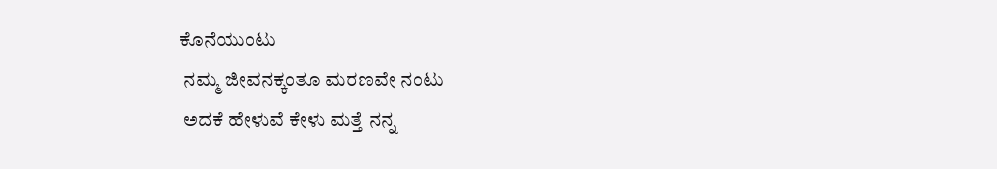ಕೊನೆಯುಂಟು
 ನಮ್ಮ ಜೀವನಕ್ಕಂತೂ ಮರಣವೇ ನಂಟು
 ಅದಕೆ ಹೇಳುವೆ ಕೇಳು ಮತ್ತೆ ನನ್ನ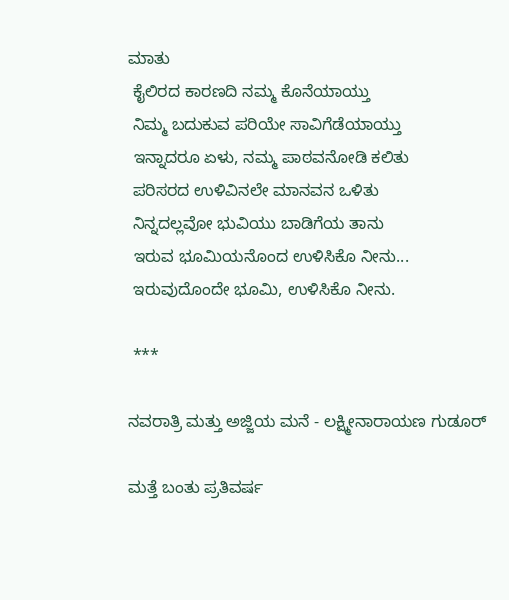ಮಾತು
 ಕೈಲಿರದ ಕಾರಣದಿ ನಮ್ಮ ಕೊನೆಯಾಯ್ತು
 ನಿಮ್ಮ ಬದುಕುವ ಪರಿಯೇ ಸಾವಿಗೆಡೆಯಾಯ್ತು
 ಇನ್ನಾದರೂ ಏಳು, ನಮ್ಮ ಪಾಠವನೋಡಿ ಕಲಿತು
 ಪರಿಸರದ ಉಳಿವಿನಲೇ ಮಾನವನ ಒಳಿತು
 ನಿನ್ನದಲ್ಲವೋ ಭುವಿಯು ಬಾಡಿಗೆಯ ತಾನು
 ಇರುವ ಭೂಮಿಯನೊಂದ ಉಳಿಸಿಕೊ ನೀನು...
 ಇರುವುದೊಂದೇ ಭೂಮಿ, ಉಳಿಸಿಕೊ ನೀನು.

 ***

ನವರಾತ್ರಿ ಮತ್ತು ಅಜ್ಜಿಯ ಮನೆ - ಲಕ್ಷ್ಮೀನಾರಾಯಣ ಗುಡೂರ್

ಮತ್ತೆ ಬಂತು ಪ್ರತಿವರ್ಷ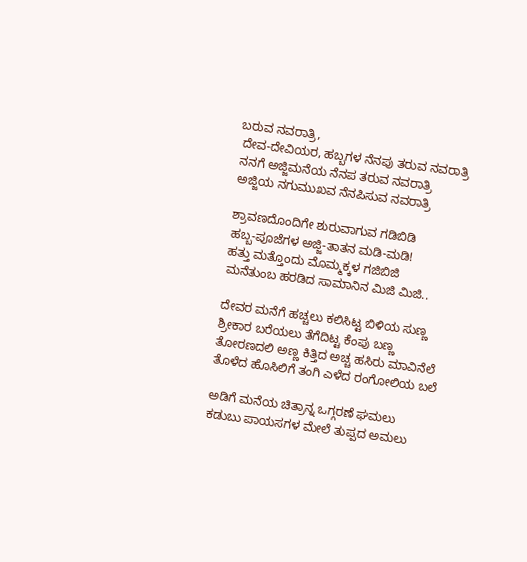ಬರುವ ನವರಾತ್ರಿ,
 ದೇವ-ದೇವಿಯರ, ಹಬ್ಬಗಳ ನೆನಪು ತರುವ ನವರಾತ್ರಿ
 ನನಗೆ ಅಜ್ಜಿಮನೆಯ ನೆನಪ ತರುವ ನವರಾತ್ರಿ
 ಅಜ್ಜಿಯ ನಗುಮುಖವ ನೆನಪಿಸುವ ನವರಾತ್ರಿ

 ಶ್ರಾವಣದೊಂದಿಗೇ ಶುರುವಾಗುವ ಗಡಿಬಿಡಿ
 ಹಬ್ಬ-ಪೂಜೆಗಳ ಅಜ್ಜಿ-ತಾತನ ಮಡಿ-ಮಡಿ!
 ಹತ್ತು ಮತ್ತೊಂದು ಮೊಮ್ಮಕ್ಕಳ ಗಜಿಬಿಜಿ
 ಮನೆತುಂಬ ಹರಡಿದ ಸಾಮಾನಿನ ಮಿಜಿ ಮಿಜಿ..

 ದೇವರ ಮನೆಗೆ ಹಚ್ಚಲು ಕಲಿಸಿಟ್ಟ ಬಿಳಿಯ ಸುಣ್ಣ
 ಶ್ರೀಕಾರ ಬರೆಯಲು ತೆಗೆದಿಟ್ಟ ಕೆಂಪು ಬಣ್ಣ
 ತೋರಣದಲಿ ಅಣ್ಣ ಕಿತ್ತಿದ ಅಚ್ಚ ಹಸಿರು ಮಾವಿನೆಲೆ
 ತೊಳೆದ ಹೊಸಿಲಿಗೆ ತಂಗಿ ಎಳೆದ ರಂಗೋಲಿಯ ಬಲೆ

 ಅಡಿಗೆ ಮನೆಯ ಚಿತ್ರಾನ್ನ ಒಗ್ಗರಣೆ ಘಮಲು
 ಕಡುಬು ಪಾಯಸಗಳ ಮೇಲೆ ತುಪ್ಪದ ಅಮಲು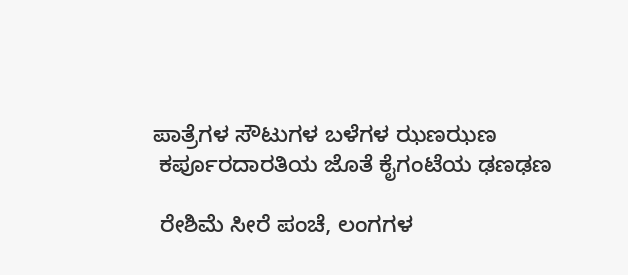ಪಾತ್ರೆಗಳ ಸೌಟುಗಳ ಬಳೆಗಳ ಝಣಝಣ
 ಕರ್ಪೂರದಾರತಿಯ ಜೊತೆ ಕೈಗಂಟೆಯ ಢಣಢಣ

 ರೇಶಿಮೆ ಸೀರೆ ಪಂಚೆ, ಲಂಗಗಳ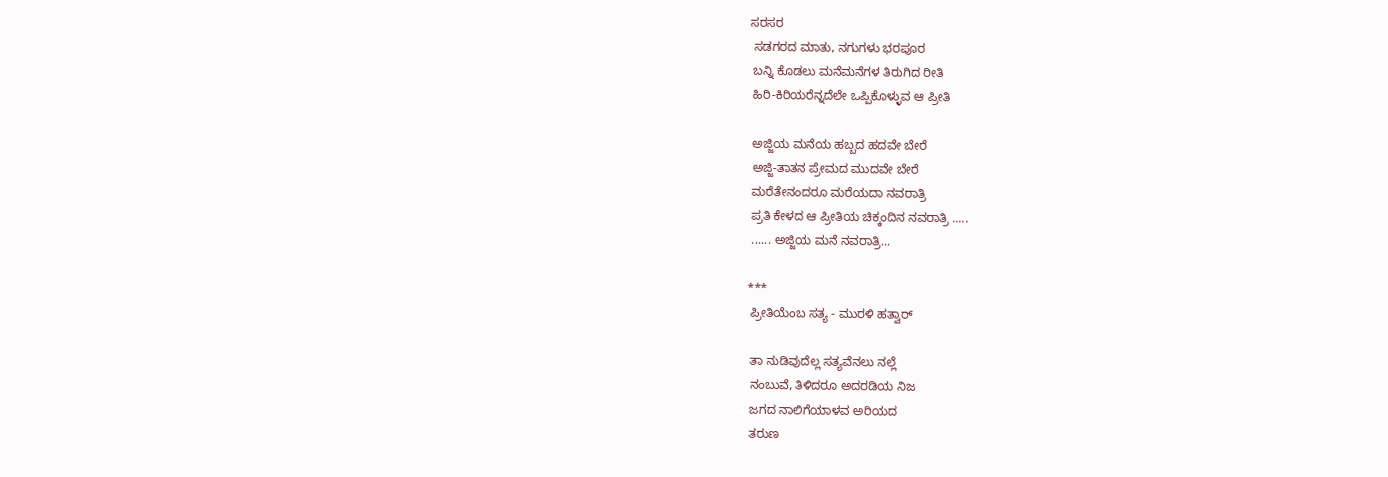ಸರಸರ
 ಸಡಗರದ ಮಾತು, ನಗುಗಳು ಭರಪೂರ
 ಬನ್ನಿ ಕೊಡಲು ಮನೆಮನೆಗಳ ತಿರುಗಿದ ರೀತಿ
 ಹಿರಿ-ಕಿರಿಯರೆನ್ನದೆಲೇ ಒಪ್ಪಿಕೊಳ್ಳುವ ಆ ಪ್ರೀತಿ

 ಅಜ್ಜಿಯ ಮನೆಯ ಹಬ್ಬದ ಹದವೇ ಬೇರೆ
 ಅಜ್ಜಿ-ತಾತನ ಪ್ರೇಮದ ಮುದವೇ ಬೇರೆ
 ಮರೆತೇನಂದರೂ ಮರೆಯದಾ ನವರಾತ್ರಿ
 ಪ್ರತಿ ಕೇಳದ ಆ ಪ್ರೀತಿಯ ಚಿಕ್ಕಂದಿನ ನವರಾತ್ರಿ .....
 ...... ಅಜ್ಜಿಯ ಮನೆ ನವರಾತ್ರಿ...

***
 ಪ್ರೀತಿಯೆಂಬ ಸತ್ಯ - ಮುರಳಿ ಹತ್ವಾರ್

 ತಾ ನುಡಿವುದೆಲ್ಲ ಸತ್ಯವೆನಲು ನಲ್ಲೆ
 ನಂಬುವೆ, ತಿಳಿದರೂ ಅದರಡಿಯ ನಿಜ
 ಜಗದ ನಾಲಿಗೆಯಾಳವ ಅರಿಯದ
 ತರುಣ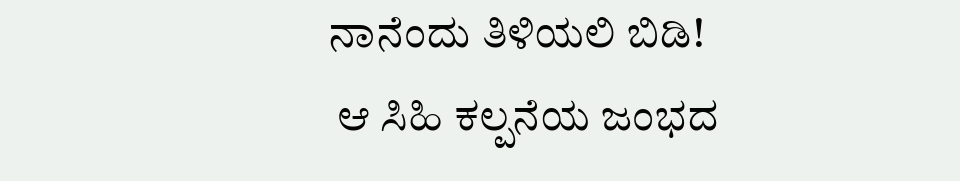ನಾನೆಂದು ತಿಳಿಯಲಿ ಬಿಡಿ!
 ಆ ಸಿಹಿ ಕಲ್ಪನೆಯ ಜಂಭದ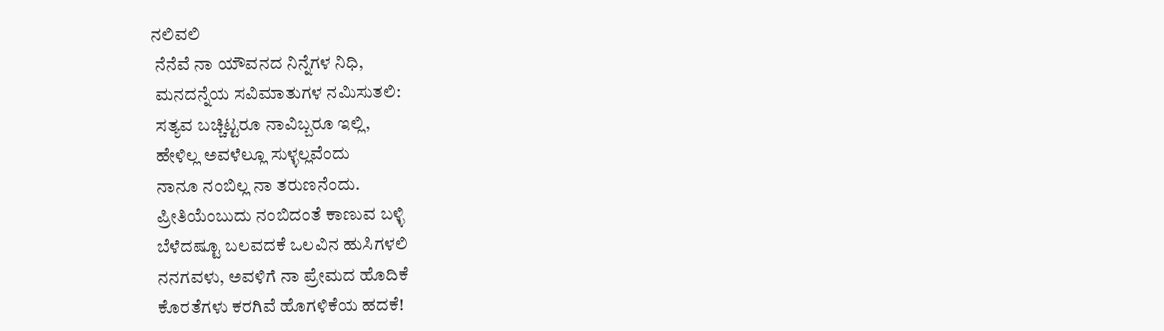ನಲಿವಲಿ
 ನೆನೆವೆ ನಾ ಯೌವನದ ನಿನ್ನೆಗಳ ನಿಧಿ,
 ಮನದನ್ನೆಯ ಸವಿಮಾತುಗಳ ನಮಿಸುತಲಿ:
 ಸತ್ಯವ ಬಚ್ಚಿಟ್ಟರೂ ನಾವಿಬ್ಬರೂ ಇಲ್ಲಿ,
 ಹೇಳಿಲ್ಲ ಅವಳೆಲ್ಲೂ ಸುಳ್ಳಲ್ಲವೆಂದು
 ನಾನೂ ನಂಬಿಲ್ಲ ನಾ ತರುಣನೆಂದು.
 ಪ್ರೀತಿಯೆಂಬುದು ನಂಬಿದಂತೆ ಕಾಣುವ ಬಳ್ಳಿ
 ಬೆಳೆದಷ್ಟೂ ಬಲವದಕೆ ಒಲವಿನ ಹುಸಿಗಳಲಿ
 ನನಗವಳು, ಅವಳಿಗೆ ನಾ ಪ್ರೇಮದ ಹೊದಿಕೆ
 ಕೊರತೆಗಳು ಕರಗಿವೆ ಹೊಗಳಿಕೆಯ ಹದಕೆ!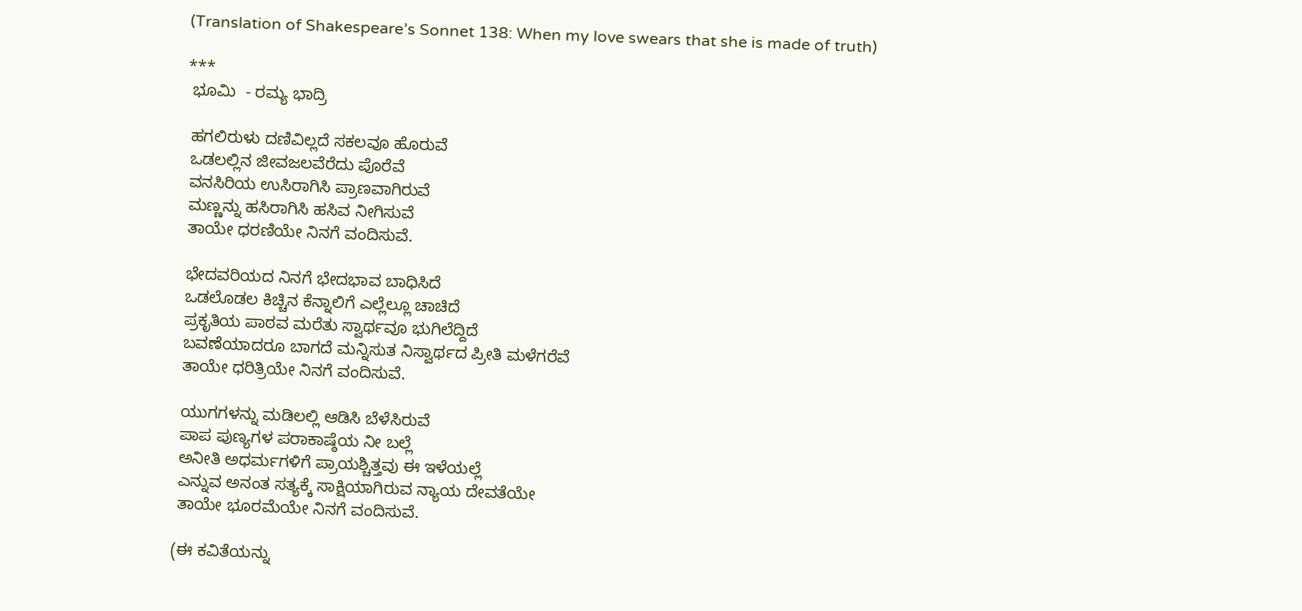(Translation of Shakespeare’s Sonnet 138: When my love swears that she is made of truth)

***
 ಭೂಮಿ  - ರಮ್ಯ ಭಾದ್ರಿ

 ಹಗಲಿರುಳು ದಣಿವಿಲ್ಲದೆ ಸಕಲವೂ ಹೊರುವೆ
 ಒಡಲಲ್ಲಿನ ಜೀವಜಲವೆರೆದು ಪೊರೆವೆ
 ವನಸಿರಿಯ ಉಸಿರಾಗಿಸಿ ಪ್ರಾಣವಾಗಿರುವೆ
 ಮಣ್ಣನ್ನು ಹಸಿರಾಗಿಸಿ ಹಸಿವ ನೀಗಿಸುವೆ
 ತಾಯೇ ಧರಣಿಯೇ ನಿನಗೆ ವಂದಿಸುವೆ.

 ಭೇದವರಿಯದ ನಿನಗೆ ಭೇದಭಾವ ಬಾಧಿಸಿದೆ
 ಒಡಲೊಡಲ ಕಿಚ್ಚಿನ ಕೆನ್ನಾಲಿಗೆ ಎಲ್ಲೆಲ್ಲೂ ಚಾಚಿದೆ
 ಪ್ರಕೃತಿಯ ಪಾಠವ ಮರೆತು ಸ್ವಾರ್ಥವೂ ಭುಗಿಲೆದ್ದಿದೆ
 ಬವಣೆಯಾದರೂ ಬಾಗದೆ ಮನ್ನಿಸುತ ನಿಸ್ವಾರ್ಥದ ಪ್ರೀತಿ ಮಳೆಗರೆವೆ
 ತಾಯೇ ಧರಿತ್ರಿಯೇ ನಿನಗೆ ವಂದಿಸುವೆ.

 ಯುಗಗಳನ್ನು ಮಡಿಲಲ್ಲಿ ಆಡಿಸಿ ಬೆಳೆಸಿರುವೆ
 ಪಾಪ ಪುಣ್ಯಗಳ ಪರಾಕಾಷ್ಠೆಯ ನೀ ಬಲ್ಲೆ
 ಅನೀತಿ ಅಧರ್ಮಗಳಿಗೆ ಪ್ರಾಯಶ್ಚಿತ್ತವು ಈ ಇಳೆಯಲ್ಲೆ
 ಎನ್ನುವ ಅನಂತ ಸತ್ಯಕ್ಕೆ ಸಾಕ್ಷಿಯಾಗಿರುವ ನ್ಯಾಯ ದೇವತೆಯೇ
 ತಾಯೇ ಭೂರಮೆಯೇ ನಿನಗೆ ವಂದಿಸುವೆ.

(ಈ ಕವಿತೆಯನ್ನು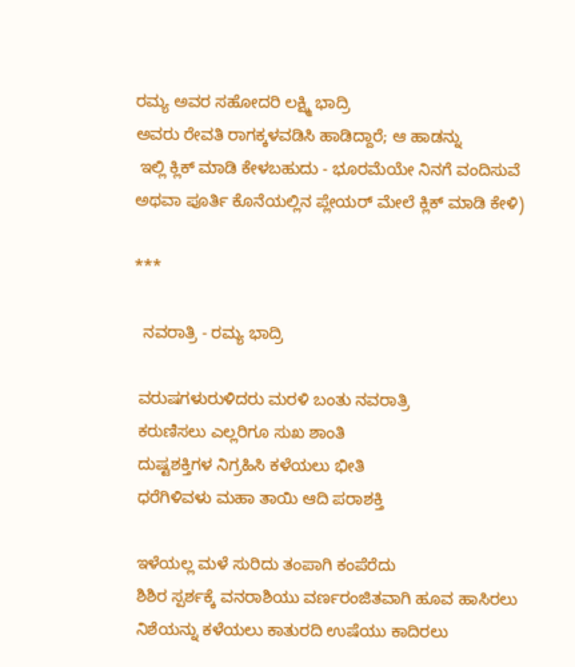ರಮ್ಯ ಅವರ ಸಹೋದರಿ ಲಕ್ಷ್ಮಿ ಭಾದ್ರಿ
ಅವರು ರೇವತಿ ರಾಗಕ್ಕಳವಡಿಸಿ ಹಾಡಿದ್ದಾರೆ; ಆ ಹಾಡನ್ನು
 ಇಲ್ಲಿ ಕ್ಲಿಕ್ ಮಾಡಿ ಕೇಳಬಹುದು - ಭೂರಮೆಯೇ ನಿನಗೆ ವಂದಿಸುವೆ
ಅಥವಾ ಪೂರ್ತಿ ಕೊನೆಯಲ್ಲಿನ ಪ್ಲೇಯರ್ ಮೇಲೆ ಕ್ಲಿಕ್ ಮಾಡಿ ಕೇಳಿ)

***

  ನವರಾತ್ರಿ - ರಮ್ಯ ಭಾದ್ರಿ

 ವರುಷಗಳುರುಳಿದರು ಮರಳಿ ಬಂತು ನವರಾತ್ರಿ
 ಕರುಣಿಸಲು ಎಲ್ಲರಿಗೂ ಸುಖ ಶಾಂತಿ
 ದುಷ್ಟಶಕ್ತಿಗಳ ನಿಗ್ರಹಿಸಿ ಕಳೆಯಲು ಭೀತಿ
 ಧರೆಗಿಳಿವಳು ಮಹಾ ತಾಯಿ ಆದಿ ಪರಾಶಕ್ತಿ

 ಇಳೆಯಲ್ಲ ಮಳೆ ಸುರಿದು ತಂಪಾಗಿ ಕಂಪೆರೆದು
 ಶಿಶಿರ ಸ್ಪರ್ಶಕ್ಕೆ ವನರಾಶಿಯು ವರ್ಣರಂಜಿತವಾಗಿ ಹೂವ ಹಾಸಿರಲು
 ನಿಶೆಯನ್ನು ಕಳೆಯಲು ಕಾತುರದಿ ಉಷೆಯು ಕಾದಿರಲು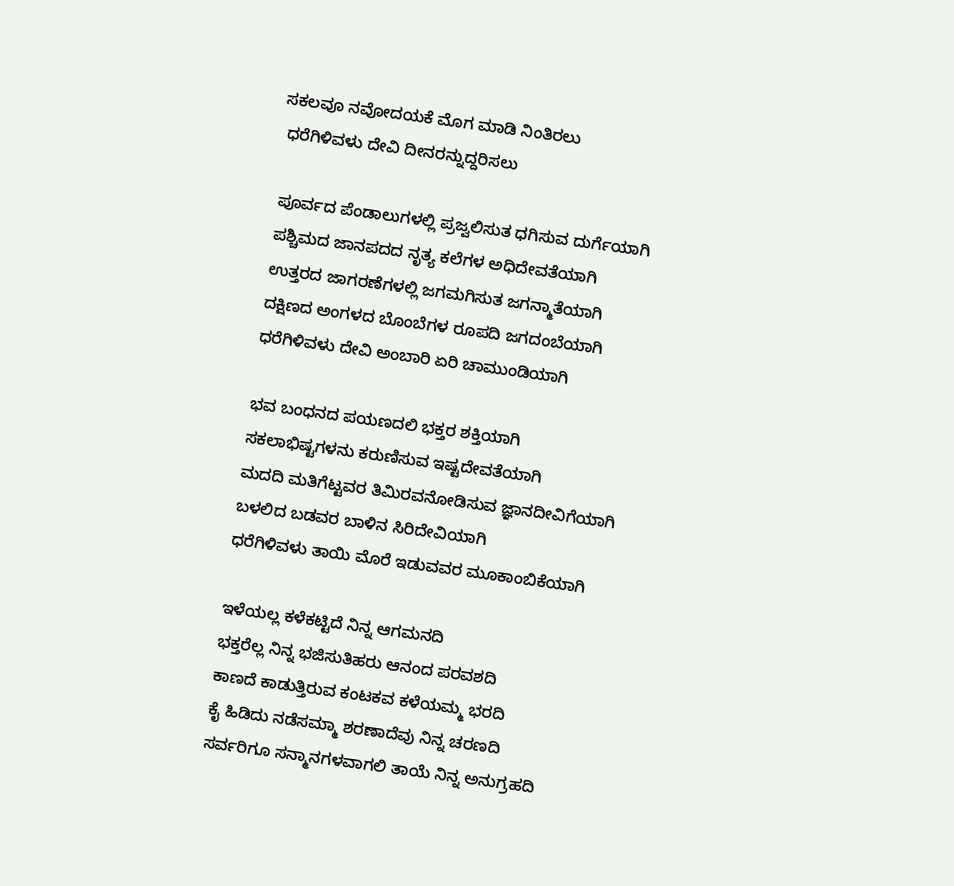ಸಕಲವೂ ನವೋದಯಕೆ ಮೊಗ ಮಾಡಿ ನಿಂತಿರಲು
 ಧರೆಗಿಳಿವಳು ದೇವಿ ದೀನರನ್ನುದ್ದರಿಸಲು

 ಪೂರ್ವದ ಪೆಂಡಾಲುಗಳಲ್ಲಿ ಪ್ರಜ್ವಲಿಸುತ ಧಗಿಸುವ ದುರ್ಗೆಯಾಗಿ
 ಪಶ್ಚಿಮದ ಜಾನಪದದ ನೃತ್ಯ ಕಲೆಗಳ ಅಧಿದೇವತೆಯಾಗಿ
 ಉತ್ತರದ ಜಾಗರಣೆಗಳಲ್ಲಿ ಜಗಮಗಿಸುತ ಜಗನ್ಮಾತೆಯಾಗಿ
 ದಕ್ಷಿಣದ ಅಂಗಳದ ಬೊಂಬೆಗಳ ರೂಪದಿ ಜಗದಂಬೆಯಾಗಿ
 ಧರೆಗಿಳಿವಳು ದೇವಿ ಅಂಬಾರಿ ಏರಿ ಚಾಮುಂಡಿಯಾಗಿ

 ಭವ ಬಂಧನದ ಪಯಣದಲಿ ಭಕ್ತರ ಶಕ್ತಿಯಾಗಿ
 ಸಕಲಾಭಿಷ್ಟಗಳನು ಕರುಣಿಸುವ ಇಷ್ಟದೇವತೆಯಾಗಿ
 ಮದದಿ ಮತಿಗೆಟ್ಟವರ ತಿಮಿರವನೋಡಿಸುವ ಜ್ಞಾನದೀವಿಗೆಯಾಗಿ
 ಬಳಲಿದ ಬಡವರ ಬಾಳಿನ ಸಿರಿದೇವಿಯಾಗಿ
 ಧರೆಗಿಳಿವಳು ತಾಯಿ ಮೊರೆ ಇಡುವವರ ಮೂಕಾಂಬಿಕೆಯಾಗಿ

 ಇಳೆಯಲ್ಲ ಕಳೆಕಟ್ಟಿದೆ ನಿನ್ನ ಆಗಮನದಿ
 ಭಕ್ತರೆಲ್ಲ ನಿನ್ನ ಭಜಿಸುತಿಹರು ಆನಂದ ಪರವಶದಿ
 ಕಾಣದೆ ಕಾಡುತ್ತಿರುವ ಕಂಟಕವ ಕಳೆಯಮ್ಮ ಭರದಿ
 ಕೈ ಹಿಡಿದು ನಡೆಸಮ್ಮಾ ಶರಣಾದೆವು ನಿನ್ನ ಚರಣದಿ
 ಸರ್ವರಿಗೂ ಸನ್ಮಾನಗಳವಾಗಲಿ ತಾಯೆ ನಿನ್ನ ಅನುಗ್ರಹದಿ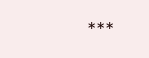***